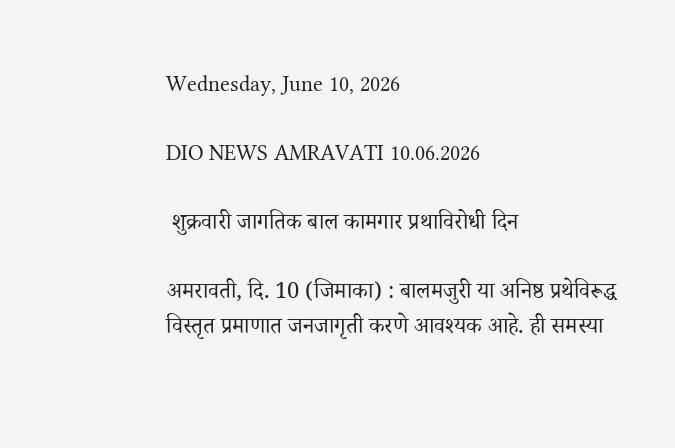Wednesday, June 10, 2026

DIO NEWS AMRAVATI 10.06.2026

 शुक्रवारी जागतिक बाल कामगार प्रथाविरोधी दिन

अमरावती, दि. 10 (जिमाका) : बालमजुरी या अनिष्ठ प्रथेविरूद्ध विस्तृत प्रमाणात जनजागृती करणे आवश्यक आहे. ही समस्या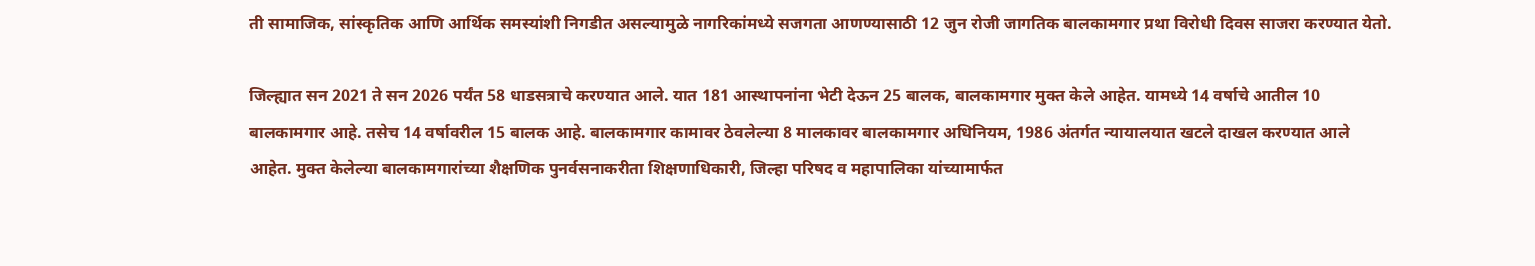ती सामाजिक, सांस्कृतिक आणि आर्थिक समस्यांशी निगडीत असल्यामुळे नागरिकांमध्ये सजगता आणण्यासाठी 12 जुन रोजी जागतिक बालकामगार प्रथा विरोधी दिवस साजरा करण्यात येतो.

जिल्ह्यात सन 2021 ते सन 2026 पर्यंत 58 धाडसत्राचे करण्यात आले. यात 181 आस्थापनांना भेटी देऊन 25 बालक, बालकामगार मुक्त केले आहेत. यामध्ये 14 वर्षाचे आतील 10 बालकामगार आहे. तसेच 14 वर्षावरील 15 बालक आहे. बालकामगार कामावर ठेवलेल्या 8 मालकावर बालकामगार अधिनियम, 1986 अंतर्गत न्यायालयात खटले दाखल करण्यात आले आहेत. मुक्त केलेल्या बालकामगारांच्या शैक्षणिक पुनर्वसनाकरीता शिक्षणाधिकारी, जिल्हा परिषद व महापालिका यांच्‍यामार्फत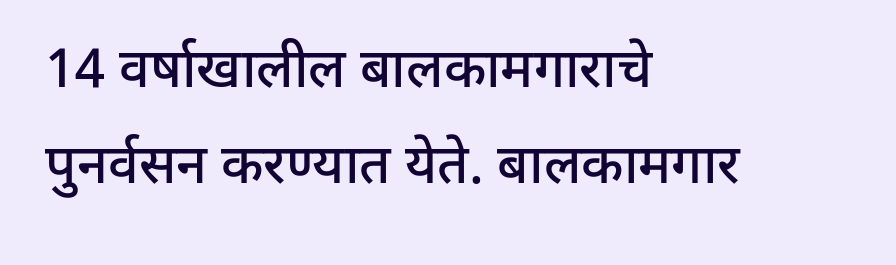14 वर्षाखालील बालकामगाराचे पुनर्वसन करण्यात येते. बालकामगार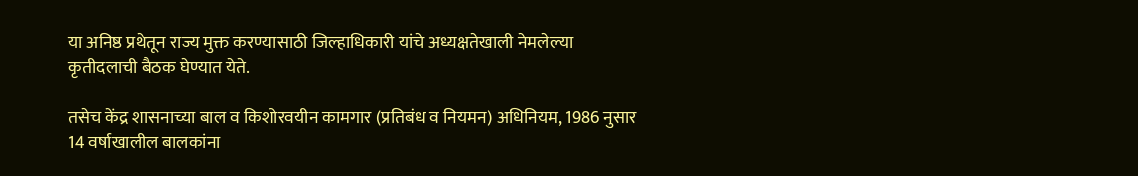या अनिष्ठ प्रथेतून राज्य मुक्त करण्यासाठी जिल्हाधिकारी यांचे अध्यक्षतेखाली नेमलेल्या कृतीदलाची बैठक घेण्यात येते.

तसेच केंद्र शासनाच्या बाल व किशोरवयीन कामगार (प्रतिबंध व नियमन) अधिनियम, 1986 नुसार 14 वर्षाखालील बालकांना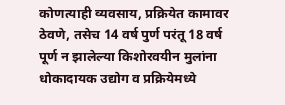कोणत्याही व्यवसाय, प्रक्रियेत कामावर ठेवणे, तसेच 14 वर्ष पुर्ण परंतू 18 वर्ष पूर्ण न झालेल्या किशोरवयीन मुलांना धोकादायक उद्योग व प्रक्रियेमध्ये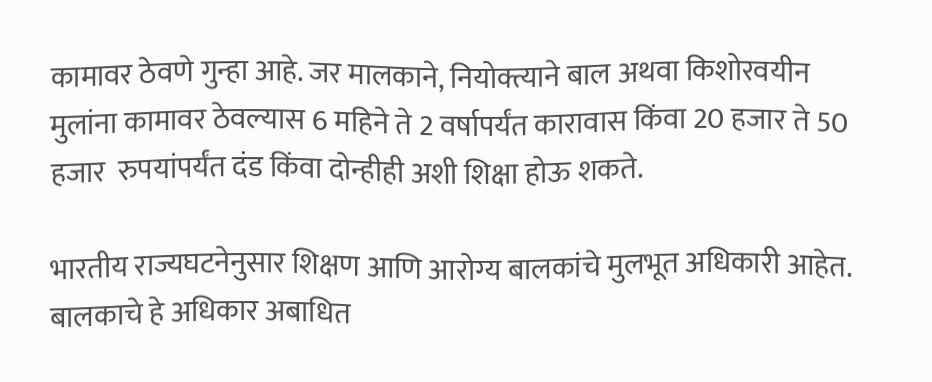कामावर ठेवणे गुन्हा आहे. जर मालकाने, नियोक्त्याने बाल अथवा किशोरवयीन मुलांना कामावर ठेवल्यास 6 महिने ते 2 वर्षापर्यंत कारावास किंवा 20 हजार ते 50 हजार  रुपयांपर्यंत दंड किंवा दोन्हीही अशी शिक्षा होऊ शकते.

भारतीय राज्यघटनेनुसार शिक्षण आणि आरोग्य बालकांचे मुलभूत अधिकारी आहेत. बालकाचे हे अधिकार अबाधित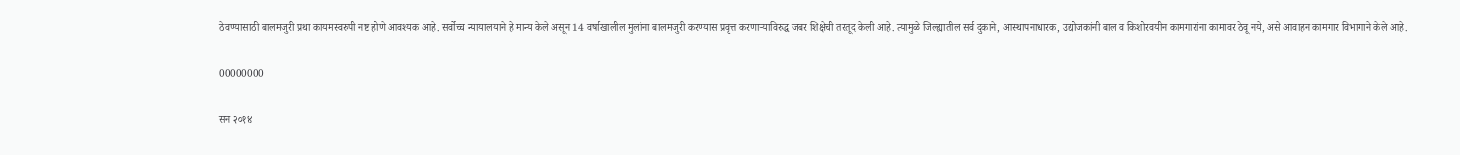ठेवण्यासाठी बालमजुरी प्रथा कायमस्वरुपी नष्ट होणे आवश्यक आहे. सर्वोच्च न्यायालयाने हे मान्य केले असून 14 वर्षाखालील मुलांना बालमजुरी करण्यास प्रवृत्त करणाऱ्याविरुद्ध जबर शिक्षेची तरतूद केली आहे. त्यामुळे जिल्ह्यातील सर्व दुकाने, आस्थापनाधारक, उद्योजकांनी बाल व किशोरवयीन कामगारांना कामावर ठेवू नये, असे आवाहन कामगार विभागाने केले आहे.

00000000

सन २०१४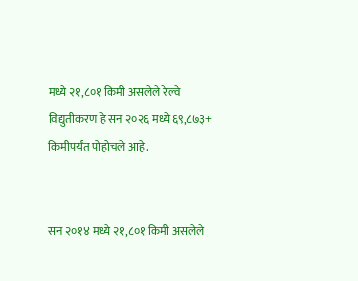मध्ये २१,८०१ किमी असलेले रेल्वे विद्युतीकरण हे सन २०२६ मध्ये ६९,८७३+ किमीपर्यंत पोहोचले आहे.


सन २०१४ मध्ये २१,८०१ किमी असलेले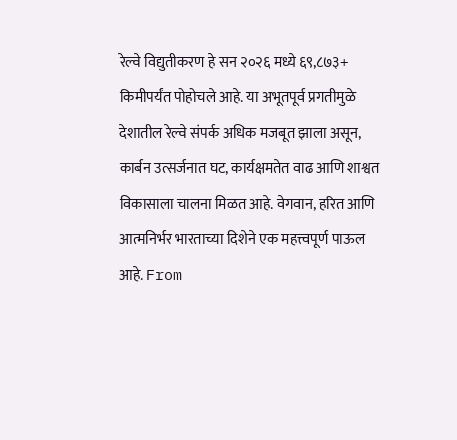रेल्वे विद्युतीकरण हे सन २०२६ मध्ये ६९,८७३+ किमीपर्यंत पोहोचले आहे. या अभूतपूर्व प्रगतीमुळे देशातील रेल्वे संपर्क अधिक मजबूत झाला असून, कार्बन उत्सर्जनात घट, कार्यक्षमतेत वाढ आणि शाश्वत विकासाला चालना मिळत आहे. वेगवान, हरित आणि आत्मनिर्भर भारताच्या दिशेने एक महत्त्वपूर्ण पाऊल आहे. From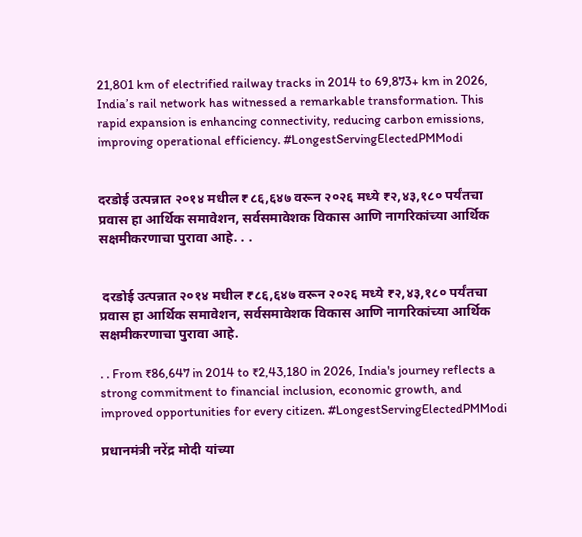21,801 km of electrified railway tracks in 2014 to 69,873+ km in 2026, India’s rail network has witnessed a remarkable transformation. This rapid expansion is enhancing connectivity, reducing carbon emissions, improving operational efficiency. #LongestServingElectedPMModi


दरडोई उत्पन्नात २०१४ मधील ₹८६,६४७ वरून २०२६ मध्ये ₹२,४३,१८० पर्यंतचा प्रवास हा आर्थिक समावेशन, सर्वसमावेशक विकास आणि नागरिकांच्या आर्थिक सक्षमीकरणाचा पुरावा आहे. . .


 दरडोई उत्पन्नात २०१४ मधील ₹८६,६४७ वरून २०२६ मध्ये ₹२,४३,१८० पर्यंतचा प्रवास हा आर्थिक समावेशन, सर्वसमावेशक विकास आणि नागरिकांच्या आर्थिक सक्षमीकरणाचा पुरावा आहे.

. . From ₹86,647 in 2014 to ₹2,43,180 in 2026, India's journey reflects a strong commitment to financial inclusion, economic growth, and improved opportunities for every citizen. #LongestServingElectedPMModi

प्रधानमंत्री नरेंद्र मोदी यांच्या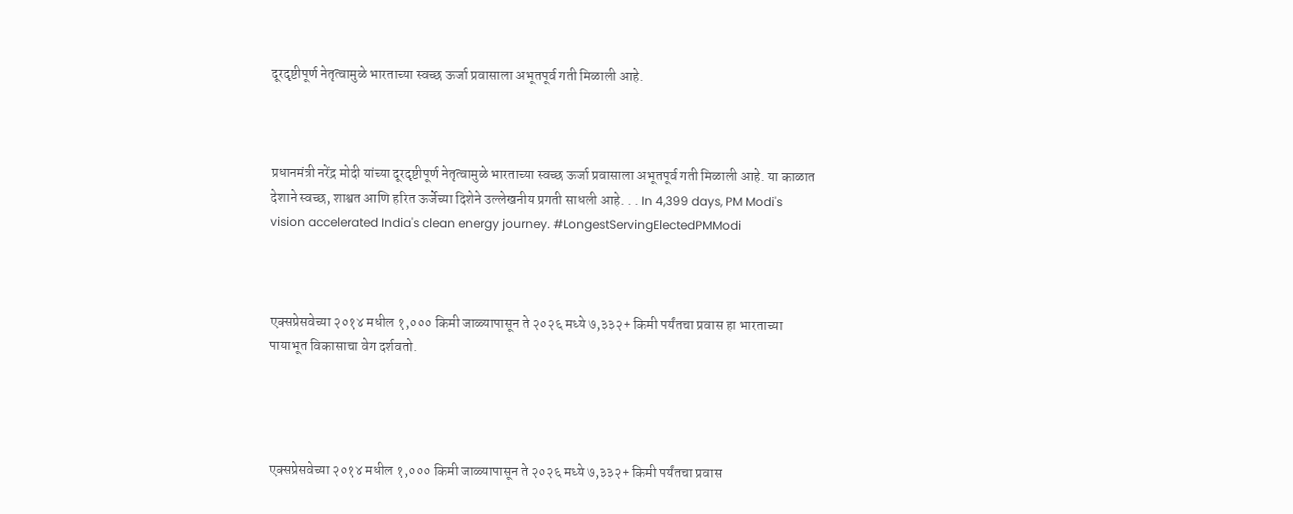दूरदृष्टीपूर्ण नेतृत्वामुळे भारताच्या स्वच्छ ऊर्जा प्रवासाला अभूतपूर्व गती मिळाली आहे.



प्रधानमंत्री नरेंद्र मोदी यांच्या दूरदृष्टीपूर्ण नेतृत्वामुळे भारताच्या स्वच्छ ऊर्जा प्रवासाला अभूतपूर्व गती मिळाली आहे. या काळात देशाने स्वच्छ, शाश्वत आणि हरित ऊर्जेच्या दिशेने उल्लेखनीय प्रगती साधली आहे. . . In 4,399 days, PM Modi's vision accelerated India's clean energy journey. #LongestServingElectedPMModi



एक्सप्रेसवेच्या २०१४ मधील १,००० किमी जाळ्यापासून ते २०२६ मध्ये ७,३३२+ किमी पर्यंतचा प्रवास हा भारताच्या पायाभूत विकासाचा वेग दर्शवतो.




एक्सप्रेसवेच्या २०१४ मधील १,००० किमी जाळ्यापासून ते २०२६ मध्ये ७,३३२+ किमी पर्यंतचा प्रवास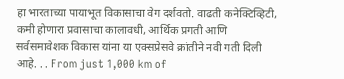हा भारताच्या पायाभूत विकासाचा वेग दर्शवतो. वाढती कनेक्टिव्हिटी, कमी होणारा प्रवासाचा कालावधी, आर्थिक प्रगती आणि सर्वसमावेशक विकास यांना या एक्सप्रेसवे क्रांतीने नवी गती दिली आहे. . . From just 1,000 km of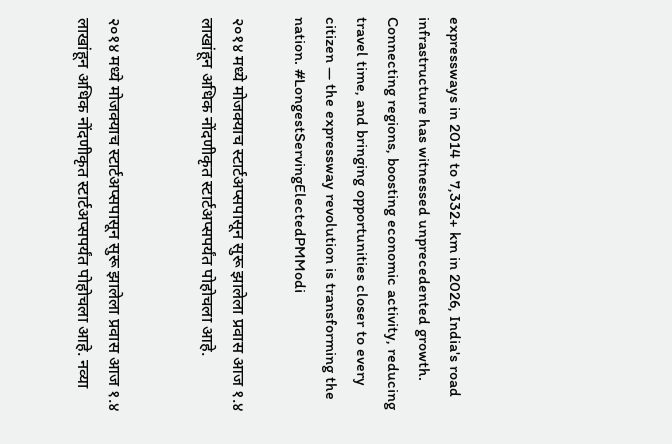expressways in 2014 to 7,332+ km in 2026, India's road infrastructure has witnessed unprecedented growth. Connecting regions, boosting economic activity, reducing travel time, and bringing opportunities closer to every citizen — the expressway revolution is transforming the nation. #LongestServingElectedPMModi

२०१४ मध्ये मोजक्याच स्टार्टअप्सपासून सुरू झालेला प्रवास आज १.४ लाखांहून अधिक नोंदणीकृत स्टार्टअप्सपर्यंत पोहोचला आहे.


२०१४ मध्ये मोजक्याच स्टार्टअप्सपासून सुरू झालेला प्रवास आज १.४ लाखांहून अधिक नोंदणीकृत स्टार्टअप्सपर्यंत पोहोचला आहे. नव्या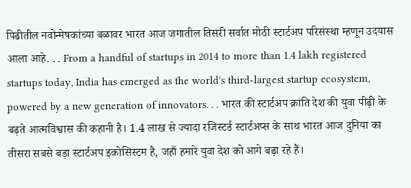पिढीतील नवोन्मेषकांच्या बळावर भारत आज जगातील तिसरी सर्वात मोठी स्टार्टअप परिसंस्था म्हणून उदयास आला आहे. . . From a handful of startups in 2014 to more than 1.4 lakh registered startups today, India has emerged as the world's third-largest startup ecosystem, powered by a new generation of innovators. . . भारत की स्टार्टअप क्रांति देश की युवा पीढ़ी के बढ़ते आत्मविश्वास की कहानी है। 1.4 लाख से ज्यादा रजिस्टर्ड स्टार्टअप्स के साथ भारत आज दुनिया का तीसरा सबसे बड़ा स्टार्टअप इकोसिस्टम है, जहाँ हमारे युवा देश को आगे बढ़ा रहे हैं।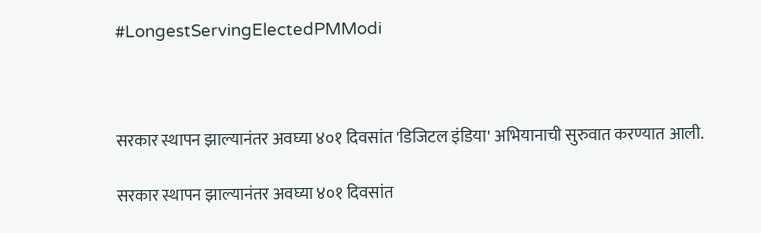#LongestServingElectedPMModi



सरकार स्थापन झाल्यानंतर अवघ्या ४०१ दिवसांत 'डिजिटल इंडिया' अभियानाची सुरुवात करण्यात आली.

सरकार स्थापन झाल्यानंतर अवघ्या ४०१ दिवसांत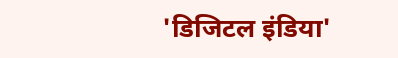'डिजिटल इंडिया'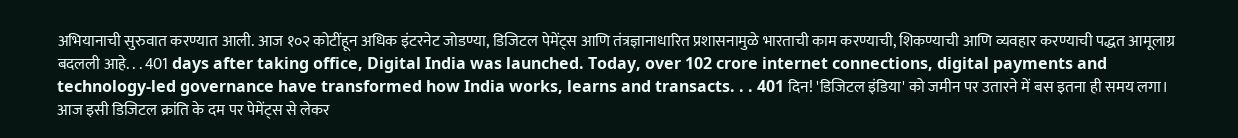अभियानाची सुरुवात करण्यात आली. आज १०२ कोटींहून अधिक इंटरनेट जोडण्या, डिजिटल पेमेंट्स आणि तंत्रज्ञानाधारित प्रशासनामुळे भारताची काम करण्याची, शिकण्याची आणि व्यवहार करण्याची पद्धत आमूलाग्र बदलली आहे. . . 401 days after taking office, Digital India was launched. Today, over 102 crore internet connections, digital payments and technology-led governance have transformed how India works, learns and transacts. . . 401 दिन! 'डिजिटल इंडिया' को जमीन पर उतारने में बस इतना ही समय लगा। आज इसी डिजिटल क्रांति के दम पर पेमेंट्स से लेकर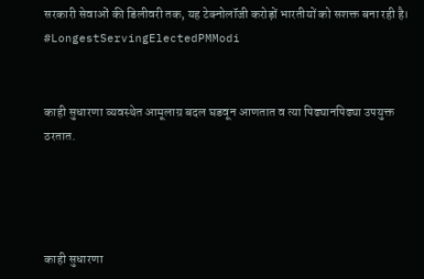सरकारी सेवाओं की डिलीवरी तक, यह टेक्नोलॉजी करोड़ों भारतीयों को सशक्त बना रही है। #LongestServingElectedPMModi


काही सुधारणा व्यवस्थेत आमूलाग्र बदल घडवून आणतात व त्या पिढ्यानपिढ्या उपयुक्त ठरतात.




काही सुधारणा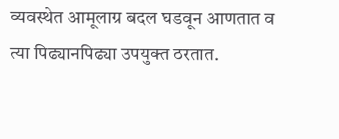व्यवस्थेत आमूलाग्र बदल घडवून आणतात व त्या पिढ्यानपिढ्या उपयुक्त ठरतात.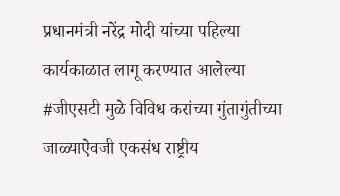प्रधानमंत्री नरेंद्र मोदी यांच्या पहिल्या कार्यकाळात लागू करण्यात आलेल्या #जीएसटी मुळे विविध करांच्या गुंतागुंतीच्या जाळ्याऐवजी एकसंध राष्ट्रीय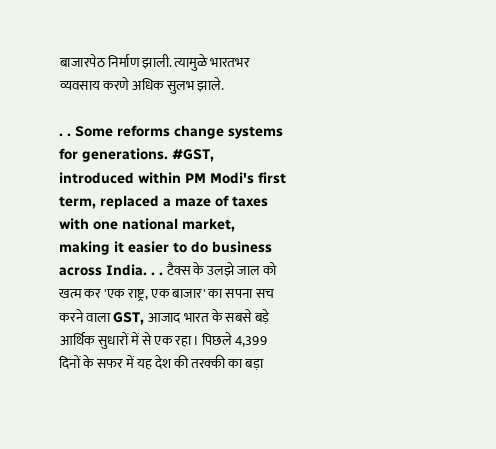बाजारपेठ निर्माण झाली. त्यामुळे भारतभर व्यवसाय करणे अधिक सुलभ झाले.

. . Some reforms change systems for generations. #GST, introduced within PM Modi's first term, replaced a maze of taxes with one national market, making it easier to do business across India. . . टैक्स के उलझे जाल को खत्म कर 'एक राष्ट्र, एक बाजार' का सपना सच करने वाला GST, आजाद भारत के सबसे बड़े आर्थिक सुधारों में से एक रहा। पिछले 4,399 दिनों के सफर में यह देश की तरक्की का बड़ा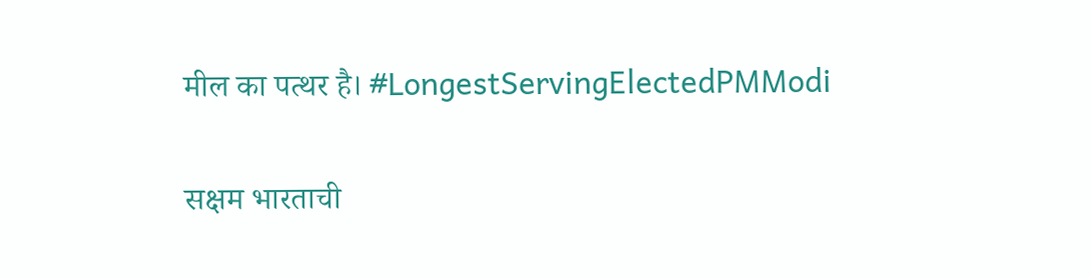मील का पत्थर है। #LongestServingElectedPMModi

सक्षम भारताची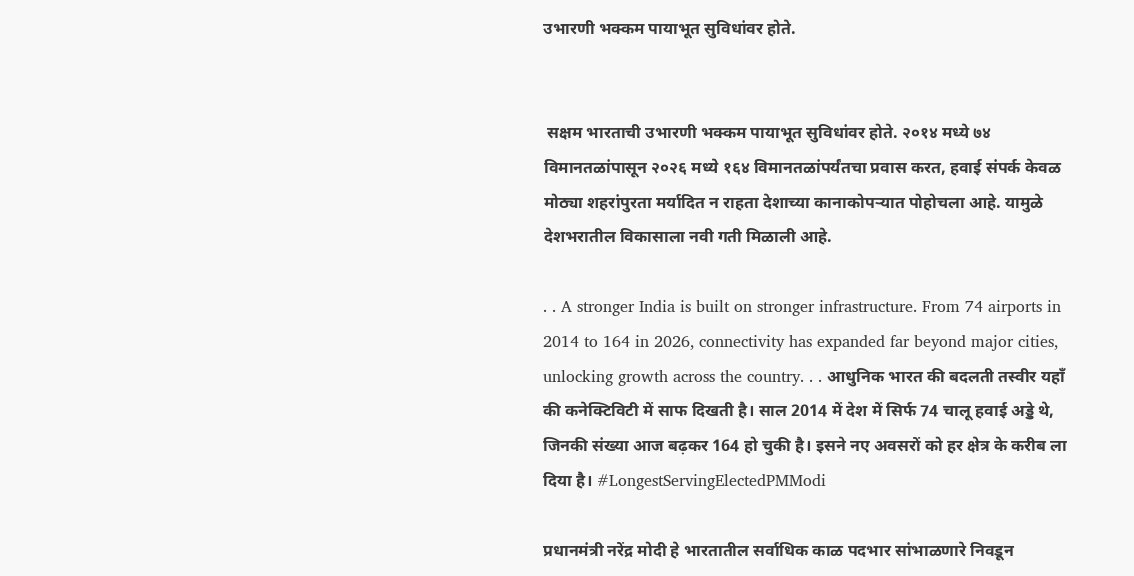उभारणी भक्कम पायाभूत सुविधांवर होते.


 सक्षम भारताची उभारणी भक्कम पायाभूत सुविधांवर होते. २०१४ मध्ये ७४ विमानतळांपासून २०२६ मध्ये १६४ विमानतळांपर्यंतचा प्रवास करत, हवाई संपर्क केवळ मोठ्या शहरांपुरता मर्यादित न राहता देशाच्या कानाकोपऱ्यात पोहोचला आहे. यामुळे देशभरातील विकासाला नवी गती मिळाली आहे.

. . A stronger India is built on stronger infrastructure. From 74 airports in 2014 to 164 in 2026, connectivity has expanded far beyond major cities, unlocking growth across the country. . . आधुनिक भारत की बदलती तस्वीर यहाँ की कनेक्टिविटी में साफ दिखती है। साल 2014 में देश में सिर्फ 74 चालू हवाई अड्डे थे, जिनकी संख्या आज बढ़कर 164 हो चुकी है। इसने नए अवसरों को हर क्षेत्र के करीब ला दिया है। #LongestServingElectedPMModi

प्रधानमंत्री नरेंद्र मोदी हे भारतातील सर्वाधिक काळ पदभार सांभाळणारे निवडून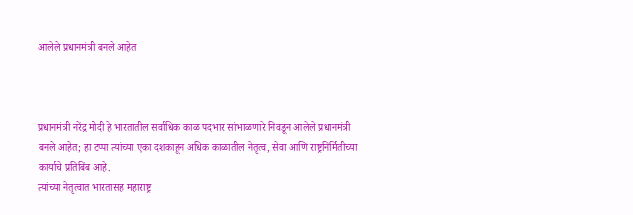आलेले प्रधानमंत्री बनले आहेत



प्रधानमंत्री नरेंद्र मोदी हे भारतातील सर्वाधिक काळ पदभार सांभाळणारे निवडून आलेले प्रधानमंत्री बनले आहेत; हा टप्पा त्यांच्या एका दशकाहून अधिक काळातील नेतृत्व, सेवा आणि राष्ट्रनिर्मितीच्या कार्याचे प्रतिबिंब आहे.
त्यांच्या नेतृत्वात भारतासह महाराष्ट्र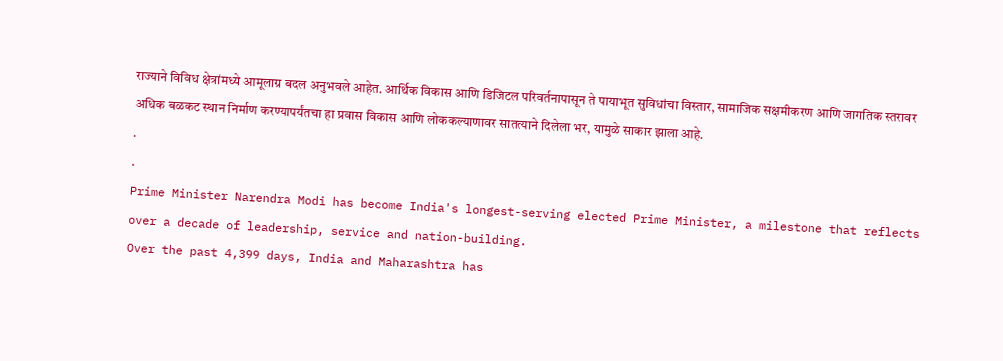राज्याने विविध क्षेत्रांमध्ये आमूलाग्र बदल अनुभवले आहेत. आर्थिक विकास आणि डिजिटल परिवर्तनापासून ते पायाभूत सुविधांचा विस्तार, सामाजिक सक्षमीकरण आणि जागतिक स्तरावर अधिक बळकट स्थान निर्माण करण्यापर्यंतचा हा प्रवास विकास आणि लोककल्याणावर सातत्याने दिलेला भर, यामुळे साकार झाला आहे.
.
.
Prime Minister Narendra Modi has become India's longest-serving elected Prime Minister, a milestone that reflects over a decade of leadership, service and nation-building.
Over the past 4,399 days, India and Maharashtra has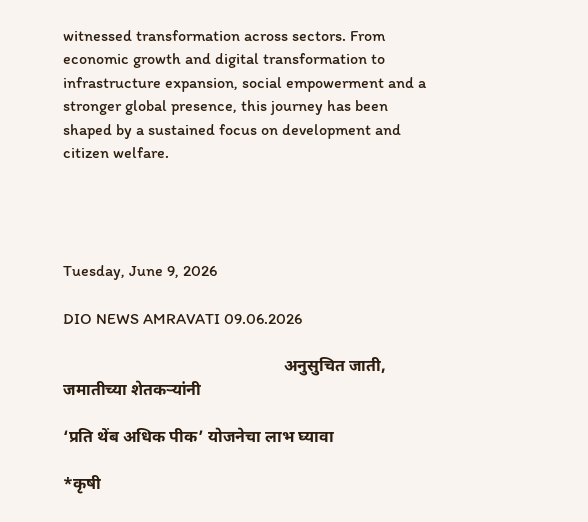witnessed transformation across sectors. From economic growth and digital transformation to infrastructure expansion, social empowerment and a stronger global presence, this journey has been shaped by a sustained focus on development and citizen welfare.




Tuesday, June 9, 2026

DIO NEWS AMRAVATI 09.06.2026

                                                     अनुसुचित जाती, जमातीच्या शेतकऱ्यांनी

‘प्रति थेंब अधिक पीक’ योजनेचा लाभ घ्यावा

*कृषी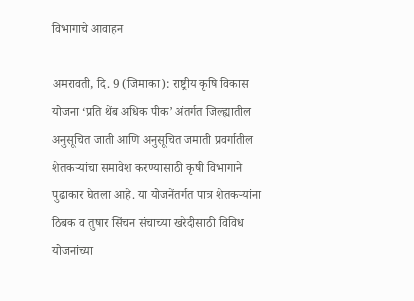विभागाचे आवाहन

अमरावती, दि. 9 (जिमाका): राष्ट्रीय कृषि विकास योजना ‘प्रति थेंब अधिक पीक’ अंतर्गत जिल्ह्यातील अनुसूचित जाती आणि अनुसूचित जमाती प्रवर्गातील शेतकऱ्यांचा समावेश करण्यासाठी कृषी विभागाने पुढाकार घेतला आहे. या योजनेंतर्गत पात्र शेतकऱ्यांना ठिबक व तुषार सिंचन संचाच्या खरेदीसाठी विविध योजनांच्या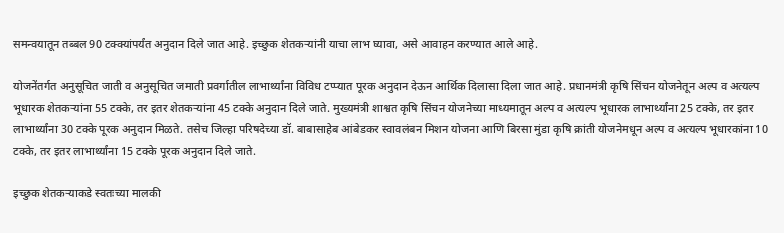समन्वयातून तब्बल 90 टक्क्यांपर्यंत अनुदान दिले जात आहे. इच्छुक शेतकऱ्यांनी याचा लाभ घ्यावा, असे आवाहन करण्यात आले आहे.

योजनेंतर्गत अनुसूचित जाती व अनुसूचित जमाती प्रवर्गातील लाभार्थ्यांना विविध टप्प्यात पूरक अनुदान देऊन आर्थिक दिलासा दिला जात आहे. प्रधानमंत्री कृषि सिंचन योजनेतून अल्प व अत्यल्प भूधारक शेतकऱ्यांना 55 टक्के, तर इतर शेतकऱ्यांना 45 टक्के अनुदान दिले जाते. मुख्यमंत्री शाश्वत कृषि सिंचन योजनेच्या माध्यमातून अल्प व अत्यल्प भूधारक लाभार्थ्यांना 25 टक्के, तर इतर लाभार्थ्यांना 30 टक्के पूरक अनुदान मिळते. तसेच जिल्हा परिषदेच्या डॉ. बाबासाहेब आंबेडकर स्वावलंबन मिशन योजना आणि बिरसा मुंडा कृषि क्रांती योजनेमधून अल्प व अत्यल्प भूधारकांना 10 टक्के, तर इतर लाभार्थ्यांना 15 टक्के पूरक अनुदान दिले जाते.

इच्छुक शेतकऱ्याकडे स्वतःच्या मालकी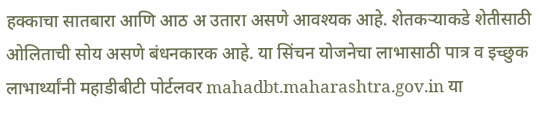हक्काचा सातबारा आणि आठ अ उतारा असणे आवश्यक आहे. शेतकऱ्याकडे शेतीसाठी ओलिताची सोय असणे बंधनकारक आहे. या सिंचन योजनेचा लाभासाठी पात्र व इच्छुक लाभार्थ्यांनी महाडीबीटी पोर्टलवर mahadbt.maharashtra.gov.in या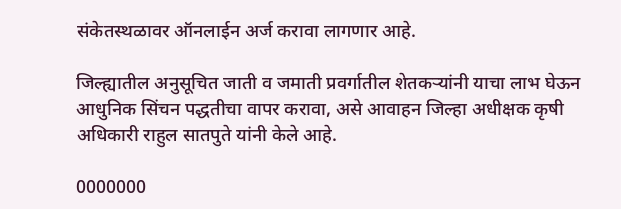संकेतस्थळावर ऑनलाईन अर्ज करावा लागणार आहे.

जिल्ह्यातील अनुसूचित जाती व जमाती प्रवर्गातील शेतकऱ्यांनी याचा लाभ घेऊन आधुनिक सिंचन पद्धतीचा वापर करावा, असे आवाहन जिल्हा अधीक्षक कृषी अधिकारी राहुल सातपुते यांनी केले आहे.

0000000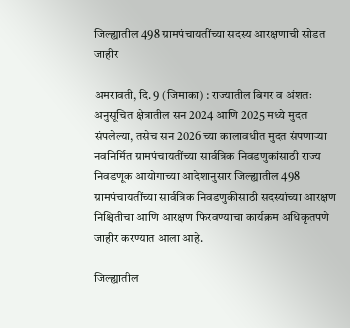जिल्ह्यातील 498 ग्रामपंचायतींच्या सदस्य आरक्षणाची सोडत जाहीर

अमरावती, दि. 9 (जिमाका) : राज्यातील बिगर व अंशतः अनुसूचित क्षेत्रातील सन 2024 आणि 2025 मध्ये मुदत संपलेल्या, तसेच सन 2026 च्या कालावधीत मुदत संपणाऱ्या नवनिर्मित ग्रामपंचायतींच्या सार्वत्रिक निवडणुकांसाठी राज्य निवडणूक आयोगाच्या आदेशानुसार जिल्ह्यातील 498 ग्रामपंचायतींच्या सार्वत्रिक निवडणुकीसाठी सदस्यांच्या आरक्षण निश्चितीचा आणि आरक्षण फिरवण्याचा कार्यक्रम अधिकृतपणे जाहीर करण्यात आला आहे.

जिल्ह्यातील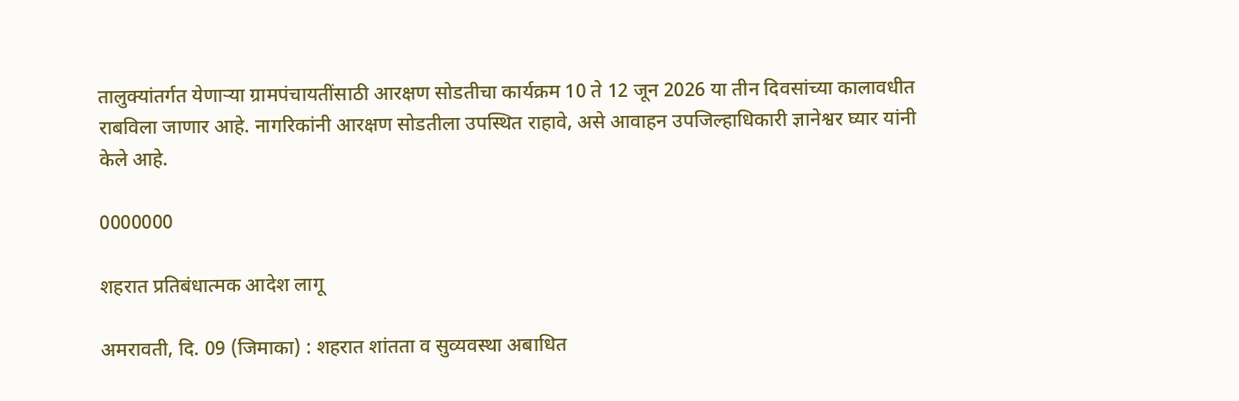तालुक्यांतर्गत येणाऱ्या ग्रामपंचायतींसाठी आरक्षण सोडतीचा कार्यक्रम 10 ते 12 जून 2026 या तीन दिवसांच्या कालावधीत राबविला जाणार आहे. नागरिकांनी आरक्षण सोडतीला उपस्थित राहावे, असे आवाहन उपजिल्हाधिकारी ज्ञानेश्वर घ्यार यांनी केले आहे.

0000000

शहरात प्रतिबंधात्मक आदेश लागू

अमरावती, दि. 09 (जिमाका) : शहरात शांतता व सुव्यवस्था अबाधित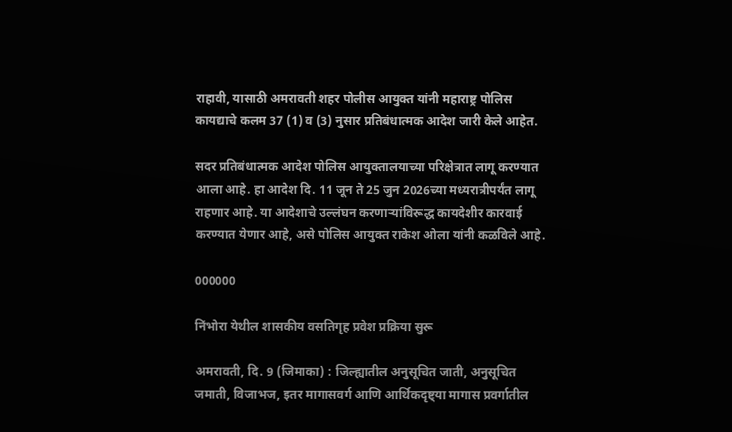राहावी, यासाठी अमरावती शहर पोलीस आयुक्त यांनी महाराष्ट्र पोलिस कायद्याचे कलम 37 (1) व (3) नुसार प्रतिबंधात्मक आदेश जारी केले आहेत.

सदर प्रतिबंधात्मक आदेश पोलिस आयुक्तालयाच्या परिक्षेत्रात लागू करण्यात आला आहे. हा आदेश दि. 11 जून ते 25 जुन 2026च्या मध्यरात्रीपर्यंत लागू राहणार आहे. या आदेशाचे उल्लंघन करणाऱ्यांविरूद्ध कायदेशीर कारवाई करण्यात येणार आहे, असे पोलिस आयुक्त राकेश ओला यांनी कळविले आहे.

000000

निंभोरा येथील शासकीय वसतिगृह प्रवेश प्रक्रिया सुरू

अमरावती, दि. 9 (जिमाका) : जिल्ह्यातील अनुसूचित जाती, अनुसूचित जमाती, विजाभज, इतर मागासवर्ग आणि आर्थिकदृष्ट्या मागास प्रवर्गातील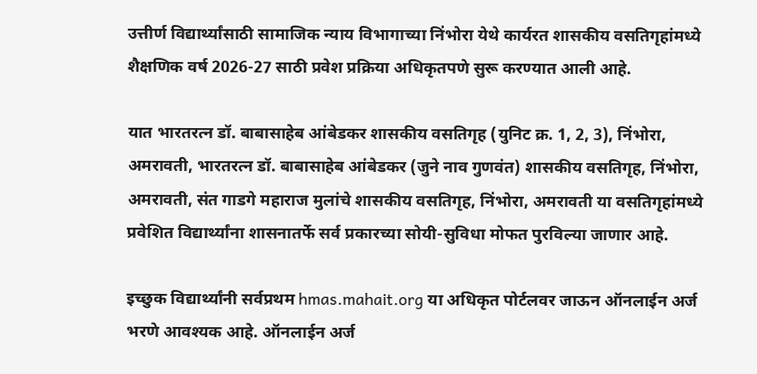उत्तीर्ण विद्यार्थ्यांसाठी सामाजिक न्याय विभागाच्या निंभोरा येथे कार्यरत शासकीय वसतिगृहांमध्ये शैक्षणिक वर्ष 2026-27 साठी प्रवेश प्रक्रिया अधिकृतपणे सुरू करण्यात आली आहे.

यात भारतरत्न डॉ. बाबासाहेब आंबेडकर शासकीय वसतिगृह (युनिट क्र. 1, 2, 3), निंभोरा, अमरावती, भारतरत्न डॉ. बाबासाहेब आंबेडकर (जुने नाव गुणवंत) शासकीय वसतिगृह, निंभोरा, अमरावती, संत गाडगे महाराज मुलांचे शासकीय वसतिगृह, निंभोरा, अमरावती या वसतिगृहांमध्ये प्रवेशित विद्यार्थ्यांना शासनातर्फे सर्व प्रकारच्या सोयी-सुविधा मोफत पुरविल्या जाणार आहे.

इच्छुक विद्यार्थ्यांनी सर्वप्रथम hmas.mahait.org या अधिकृत पोर्टलवर जाऊन ऑनलाईन अर्ज भरणे आवश्यक आहे. ऑनलाईन अर्ज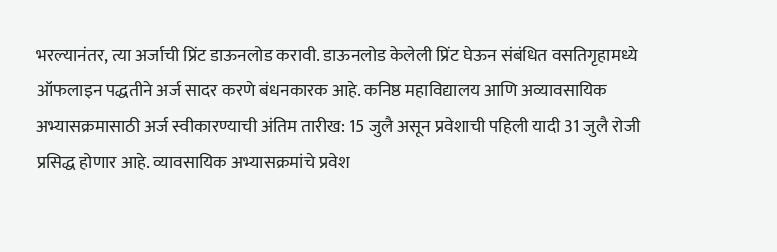भरल्यानंतर, त्या अर्जाची प्रिंट डाऊनलोड करावी. डाऊनलोड केलेली प्रिंट घेऊन संबंधित वसतिगृहामध्ये ऑफलाइन पद्धतीने अर्ज सादर करणे बंधनकारक आहे. कनिष्ठ महाविद्यालय आणि अव्यावसायिक अभ्यासक्रमासाठी अर्ज स्वीकारण्याची अंतिम तारीख: 15 जुलै असून प्रवेशाची पहिली यादी 31 जुलै रोजी प्रसिद्ध होणार आहे. व्यावसायिक अभ्यासक्रमांचे प्रवेश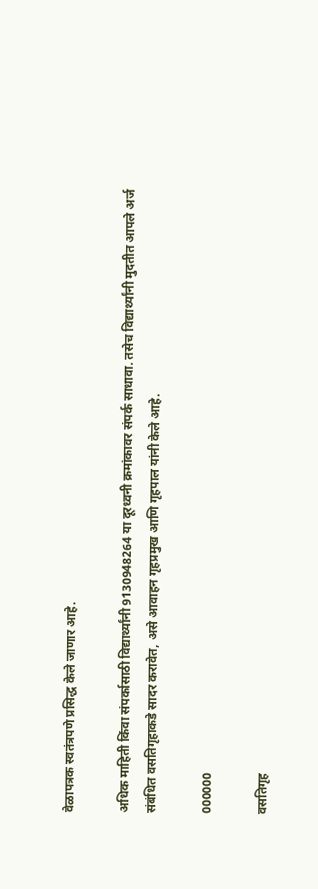वेळापत्रक स्वतंत्रपणे प्रसिद्ध केले जाणार आहे.

अधिक माहिती किंवा संपर्कासाठी विद्यार्थ्यांनी 9130948264 या दूरध्वनी क्रमांकावर संपर्क साधावा. तसेच विद्यार्थ्यांनी मुदतीत आपले अर्ज संबंधित वसतिगृहाकडे सादर करावेत, असे आवाहन गृहप्रमुख आणि गृहपाल यांनी केले आहे.

000000

वसतिगृह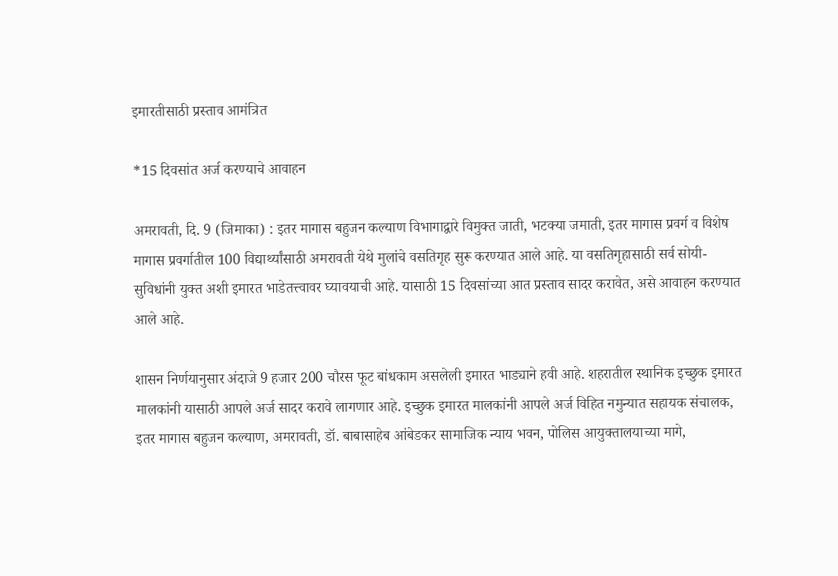इमारतीसाठी प्रस्ताव आमंत्रित

*15 दिवसांत अर्ज करण्याचे आवाहन

अमरावती, दि. 9 (जिमाका) : इतर मागास बहुजन कल्याण विभागाद्वारे विमुक्त जाती, भटक्या जमाती, इतर मागास प्रवर्ग व विशेष मागास प्रवर्गातील 100 विद्यार्थ्यांसाठी अमरावती येथे मुलांचे वसतिगृह सुरू करण्यात आले आहे. या वसतिगृहासाठी सर्व सोयी-सुविधांनी युक्त अशी इमारत भाडेतत्त्वावर घ्यावयाची आहे. यासाठी 15 दिवसांच्या आत प्रस्ताव सादर करावेत, असे आवाहन करण्यात आले आहे.

शासन निर्णयानुसार अंदाजे 9 हजार 200 चौरस फूट बांधकाम असलेली इमारत भाड्याने हवी आहे. शहरातील स्थानिक इच्छुक इमारत मालकांनी यासाठी आपले अर्ज सादर करावे लागणार आहे. इच्छुक इमारत मालकांनी आपले अर्ज विहित नमुन्यात सहायक संचालक, इतर मागास बहुजन कल्याण, अमरावती, डॉ. बाबासाहेब आंबेडकर सामाजिक न्याय भवन, पोलिस आयुक्तालयाच्या मागे,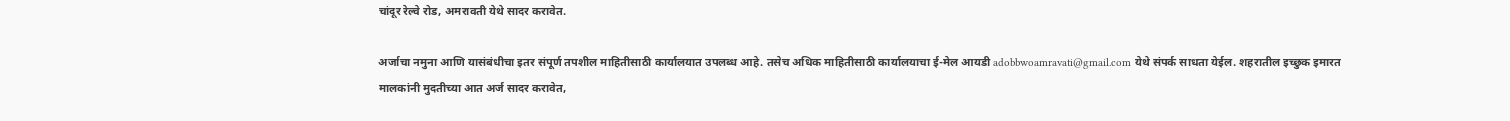चांदूर रेल्वे रोड, अमरावती येथे सादर करावेत.

अर्जाचा नमुना आणि यासंबंधीचा इतर संपूर्ण तपशील माहितीसाठी कार्यालयात उपलब्ध आहे. तसेच अधिक माहितीसाठी कार्यालयाचा ई-मेल आयडी adobbwoamravati@gmail.com येथे संपर्क साधता येईल. शहरातील इच्छुक इमारत मालकांनी मुदतीच्या आत अर्ज सादर करावेत,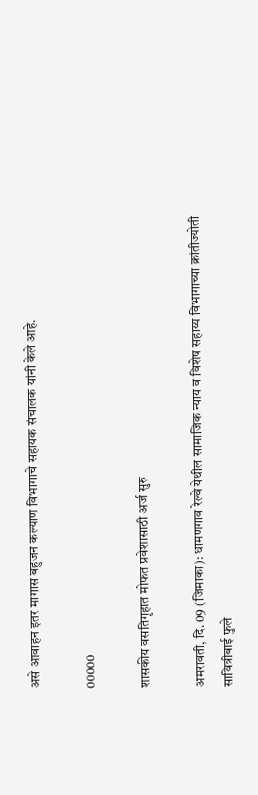असे आवाहन इतर मागास बहुजन कल्याण विभागाचे सहायक संचालक यांनी केले आहे.

00000

शासकीय वसतिगृहात मोफत प्रवेशासाठी अर्ज सुरु

अमरावती, दि. 09 (जिमाका): धामणगाव रेल्वे येथील सामाजिक न्याय व विशेष सहाय्य विभागाच्या क्रांतीज्योती सावित्रीबाई फुले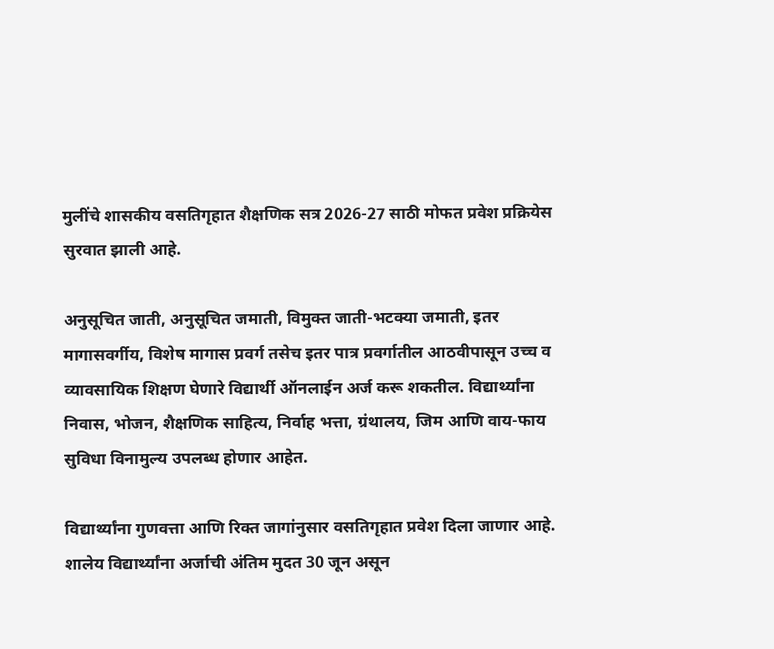मुलींचे शासकीय वसतिगृहात शैक्षणिक सत्र 2026-27 साठी मोफत प्रवेश प्रक्रियेस सुरवात झाली आहे.

अनुसूचित जाती, अनुसूचित जमाती, विमुक्त जाती-भटक्या जमाती, इतर मागासवर्गीय, विशेष मागास प्रवर्ग तसेच इतर पात्र प्रवर्गातील आठवीपासून उच्च व व्यावसायिक शिक्षण घेणारे विद्यार्थी ऑनलाईन अर्ज करू शकतील. विद्यार्थ्यांना निवास, भोजन, शैक्षणिक साहित्य, निर्वाह भत्ता, ग्रंथालय, जिम आणि वाय-फाय सुविधा विनामुल्य उपलब्ध होणार आहेत.

विद्यार्थ्यांना गुणवत्ता आणि रिक्त जागांनुसार वसतिगृहात प्रवेश दिला जाणार आहे. शालेय विद्यार्थ्यांना अर्जाची अंतिम मुदत 30 जून असून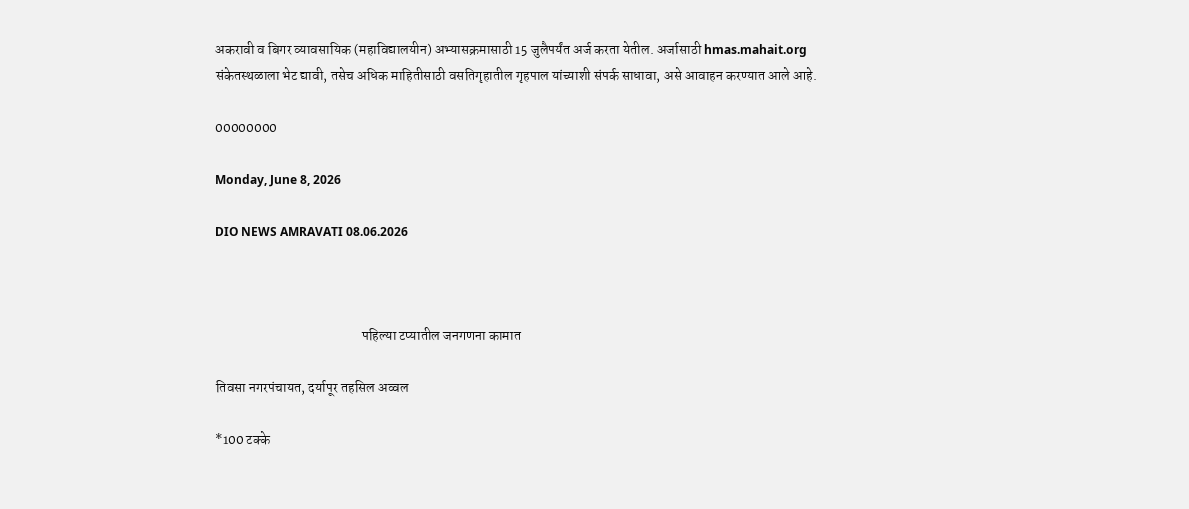अकरावी व बिगर व्यावसायिक (महाविद्यालयीन) अभ्यासक्रमासाठी 15 जुलैपर्यंत अर्ज करता येतील. अर्जासाठी hmas.mahait.org संकेतस्थळाला भेट द्यावी, तसेच अधिक माहितीसाठी वसतिगृहातील गृहपाल यांच्याशी संपर्क साधावा, असे आवाहन करण्यात आले आहे.

00000000

Monday, June 8, 2026

DIO NEWS AMRAVATI 08.06.2026



                                                     पहिल्या टप्यातील जनगणना कामात

तिवसा नगरपंचायत, दर्यापूर तहसिल अव्वल

*100 टक्के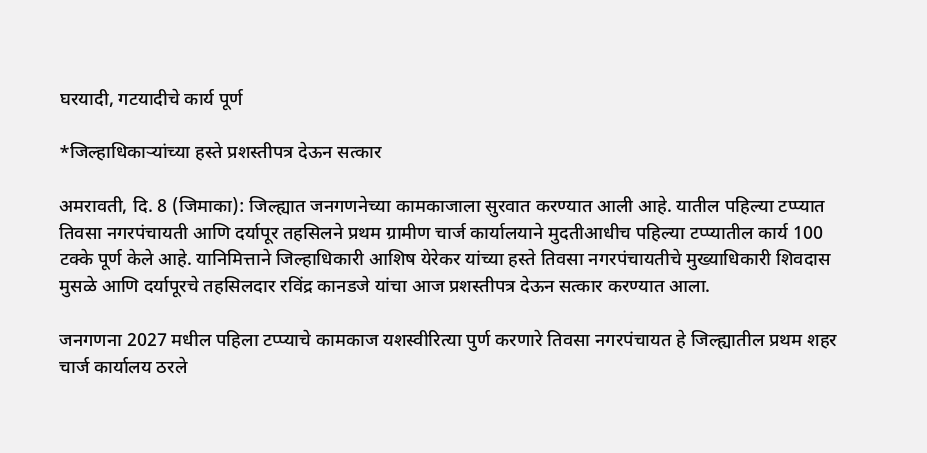घरयादी, गटयादीचे कार्य पूर्ण

*जिल्हाधिकाऱ्यांच्या हस्ते प्रशस्तीपत्र देऊन सत्कार

अमरावती, दि. 8 (जिमाका): जिल्ह्यात जनगणनेच्या कामकाजाला सुरवात करण्यात आली आहे. यातील पहिल्या टप्प्यात तिवसा नगरपंचायती आणि दर्यापूर तहसिलने प्रथम ग्रामीण चार्ज कार्यालयाने मुदतीआधीच पहिल्या टप्प्यातील कार्य 100 टक्के पूर्ण केले आहे. यानिमित्ताने जिल्हाधिकारी आशिष येरेकर यांच्या हस्ते तिवसा नगरपंचायतीचे मुख्याधिकारी शिवदास मुसळे आणि दर्यापूरचे तहसिलदार रविंद्र कानडजे यांचा आज प्रशस्तीपत्र देऊन सत्कार करण्यात आला.

जनगणना 2027 मधील पहिला टप्प्याचे कामकाज यशस्वीरित्या पुर्ण करणारे तिवसा नगरपंचायत हे जिल्ह्यातील प्रथम शहर चार्ज कार्यालय ठरले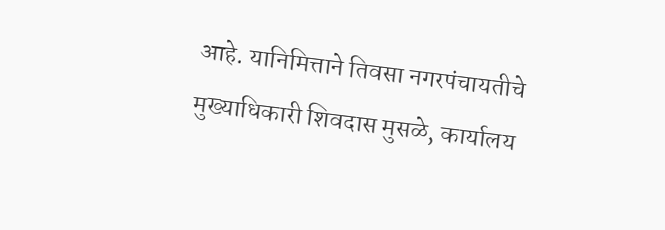आहे. यानिमित्ताने तिवसा नगरपंचायतीचे मुख्याधिकारी शिवदास मुसळे, कार्यालय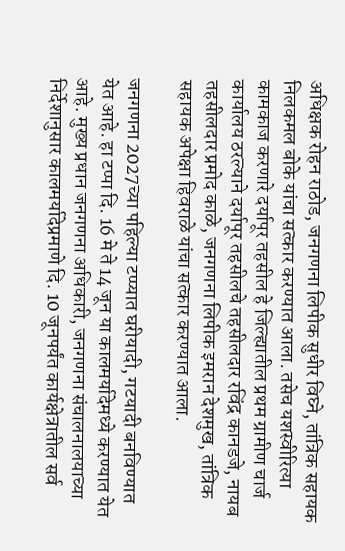अधिक्षक रोहन राठोड, जनगणना लिपीक सुधीर विघ्ने, तांत्रिक सहायक निलकमल बोके यांचा सत्कार करण्यात आला. तसेच यशस्वीरित्या कामकाज करणारे दर्यापूर तहसील हे जिल्ह्यातील प्रथम ग्रामीण चार्ज कार्यालय ठरल्याने दर्यापूर तहसीलचे तहसीलदार रविंद्र कानडजे, नायब तहसीलदार प्रमोद काळे, जनगणना लिपीक इमरान देशमुख, तांत्रिक सहायक अपेक्षा हिवराळे यांचा सत्कार करण्यात आला.

जनगणना 2027च्या पहिल्या टप्प्यात घरीयादी, गटयादी बनविण्यात येत आहे. हा टप्पा दि. 16 मे ते 14 जून या कालमर्यादेमध्ये करण्यात येत आहे. मुख्य प्रधान जनगणना अधिकारी, जनगणना संचालनालयाच्या निर्देशानुसार कालमर्यादेप्रमाणे दि. 10 जूनपर्यंत कार्यक्षेत्रातील सर्व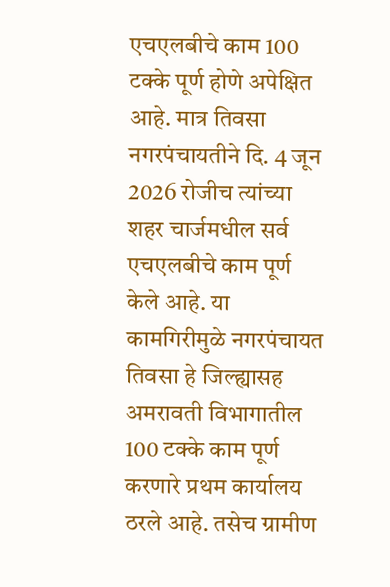एचएलबीचे काम 100 टक्के पूर्ण होणे अपेक्षित आहे. मात्र तिवसा नगरपंचायतीने दि. 4 जून 2026 रोजीच त्यांच्या शहर चार्जमधील सर्व एचएलबीचे काम पूर्ण केले आहे. या कामगिरीमुळे नगरपंचायत तिवसा हे जिल्ह्यासह अमरावती विभागातील 100 टक्के काम पूर्ण करणारे प्रथम कार्यालय ठरले आहे. तसेच ग्रामीण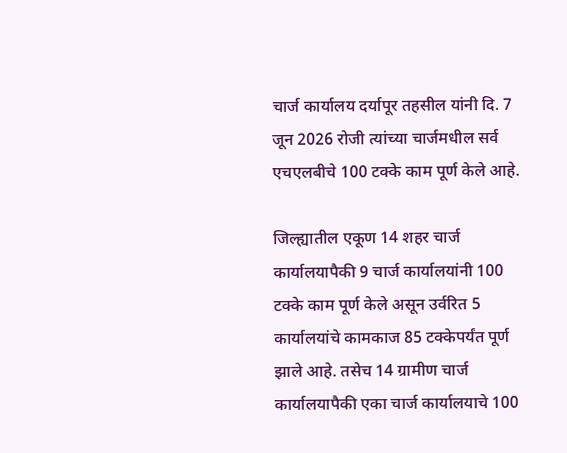चार्ज कार्यालय दर्यापूर तहसील यांनी दि. 7 जून 2026 रोजी त्यांच्या चार्जमधील सर्व एचएलबीचे 100 टक्के काम पूर्ण केले आहे.

जिल्ह्यातील एकूण 14 शहर चार्ज कार्यालयापैकी 9 चार्ज कार्यालयांनी 100 टक्के काम पूर्ण केले असून उर्वरित 5 कार्यालयांचे कामकाज 85 टक्केपर्यंत पूर्ण झाले आहे. तसेच 14 ग्रामीण चार्ज कार्यालयापैकी एका चार्ज कार्यालयाचे 100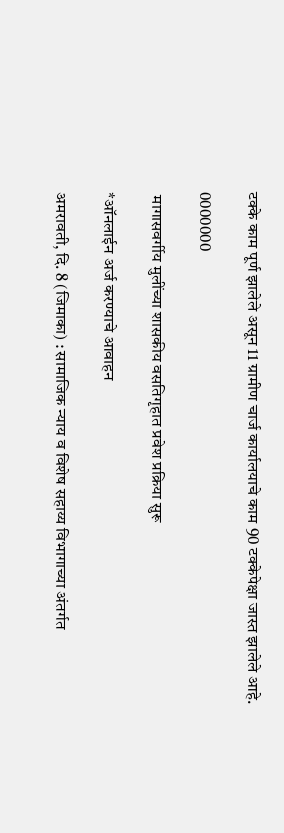टक्के काम पूर्ण झालेले असून 11 ग्रामीण चार्ज कार्यालयाचे काम 90 टक्केपेक्षा जास्त झालेले आहे.

0000000

 मागासवर्गीय मुलींच्या शासकीय वसतिगृहात प्रवेश प्रक्रिया सुरू

*ऑनलाईन अर्ज करण्याचे आवाहन

अमरावती, दि. 8 (जिमाका) : सामाजिक न्याय व विशेष सहाय्य विभागाच्या अंतर्गत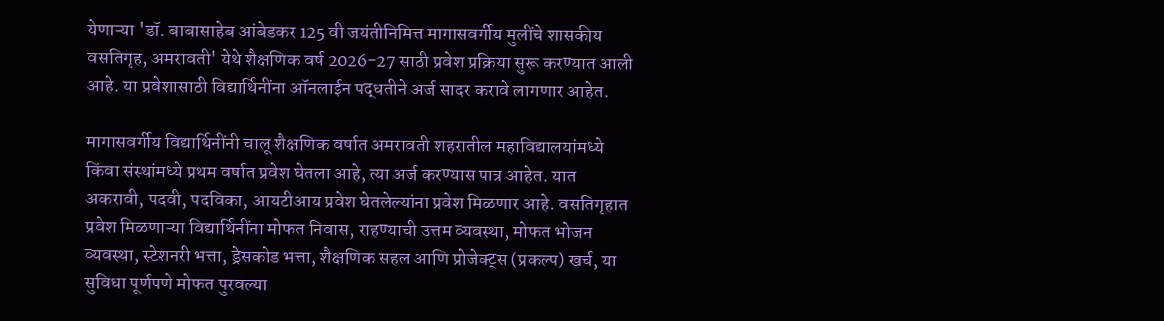येणाऱ्या 'डॉ. बाबासाहेब आंबेडकर 125 वी जयंतीनिमित्त मागासवर्गीय मुलींचे शासकीय वसतिगृह, अमरावती' येथे शैक्षणिक वर्ष 2026-27 साठी प्रवेश प्रक्रिया सुरू करण्यात आली आहे. या प्रवेशासाठी विद्यार्थिनींना ऑनलाईन पद्धतीने अर्ज सादर करावे लागणार आहेत.

मागासवर्गीय विद्यार्थिनींनी चालू शैक्षणिक वर्षात अमरावती शहरातील महाविद्यालयांमध्ये किंवा संस्थांमध्ये प्रथम वर्षात प्रवेश घेतला आहे, त्या अर्ज करण्यास पात्र आहेत. यात अकरावी, पदवी, पदविका, आयटीआय प्रवेश घेतलेल्यांना प्रवेश मिळणार आहे. वसतिगृहात प्रवेश मिळणाऱ्या विद्यार्थिनींना मोफत निवास, राहण्याची उत्तम व्यवस्था, मोफत भोजन व्यवस्था, स्टेशनरी भत्ता, ड्रेसकोड भत्ता, शैक्षणिक सहल आणि प्रोजेक्ट्स (प्रकल्प) खर्च, या सुविधा पूर्णपणे मोफत पुरवल्या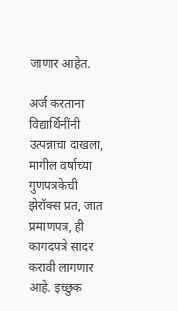जाणार आहेत.

अर्ज करताना विद्यार्थिनींनी उत्पन्नाचा दाखला, मागील वर्षाच्या गुणपत्रकेची झेरॉक्स प्रत, जात प्रमाणपत्र, ही कागदपत्रे सादर करावी लागणार आहे. इच्छुक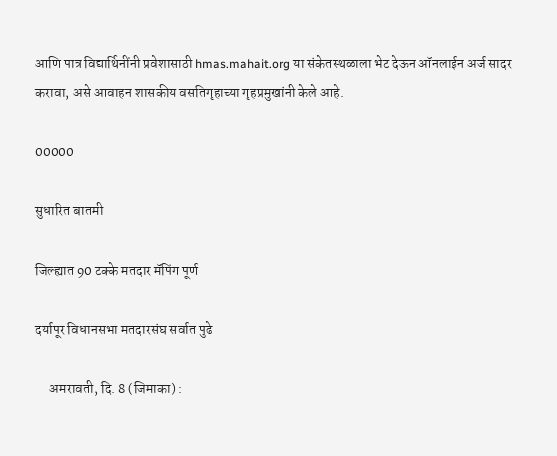आणि पात्र विद्यार्थिनींनी प्रवेशासाठी hmas.mahait.org या संकेतस्थळाला भेट देऊन ऑनलाईन अर्ज सादर करावा, असे आवाहन शासकीय वसतिगृहाच्या गृहप्रमुखांनी केले आहे.

00000

सुधारित बातमी

जिल्ह्यात 90 टक्के मतदार मॅपिंग पूर्ण

दर्यापूर विधानसभा मतदारसंघ सर्वात पुढे

     अमरावती, दि. 8 (जिमाका) :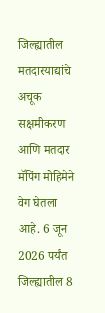जिल्ह्यातील मतदारयाद्यांचे अचूक सक्षमीकरण आणि मतदार मॅपिंग मोहिमेने वेग घेतला आहे. 6 जून 2026 पर्यंत जिल्ह्यातील 8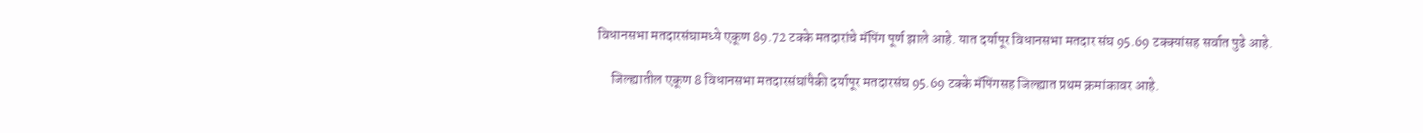विधानसभा मतदारसंघामध्ये एकूण 89.72 टक्के मतदारांचे मॅपिंग पूर्ण झाले आहे. यात दर्यापूर विधानसभा मतदार संघ 95.69 टक्क्यांसह सर्वात पुढे आहे.

     जिल्ह्यातील एकूण 8 विधानसभा मतदारसंघांपैकी दर्यापूर मतदारसंघ 95.69 टक्के मॅपिंगसह जिल्ह्यात प्रथम क्रमांकावर आहे.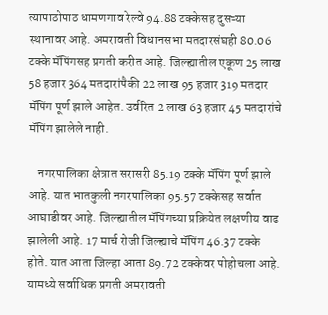त्यापाठोपाठ धामणगाव रेल्वे 94.88 टक्केसह दुसऱ्या स्थानावर आहे. अमरावती विधानसभा मतदारसंघही 80.06 टक्के मॅपिंगसह प्रगती करीत आहे. जिल्ह्यातील एकूण 25 लाख 58 हजार 364 मतदारांपैकी 22 लाख 95 हजार 319 मतदार मॅपिंग पूर्ण झाले आहेत. उर्वरित 2 लाख 63 हजार 45 मतदारांचे मॅपिंग झालेले नाही.

    नगरपालिका क्षेत्रात सरासरी 85.19 टक्के मॅपिंग पूर्ण झाले आहे. यात भातकुली नगरपालिका 95.57 टक्केसह सर्वात आघाडीवर आहे. जिल्ह्यातील मॅपिंगच्या प्रक्रियेत लक्षणीय वाढ झालेली आहे. 17 मार्च रोजी जिल्ह्याचे मॅपिंग 46.37 टक्के होते. यात आता जिल्हा आता 89.72 टक्केवर पोहोचला आहे. यामध्ये सर्वाधिक प्रगती अमरावती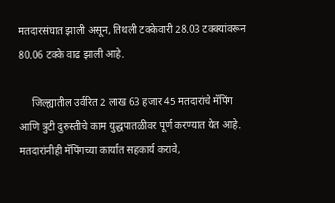मतदारसंघात झाली असून, तिथली टक्केवारी 28.03 टक्क्यांवरून 80.06 टक्के वाढ झाली आहे.

     जिल्ह्यातील उर्वरित 2 लाख 63 हजार 45 मतदारांचे मॅपिंग आणि त्रुटी दुरुस्तीचे काम युद्धपातळीवर पूर्ण करण्यात येत आहे. मतदारांनीही मॅपिंगच्या कार्यात सहकार्य करावे,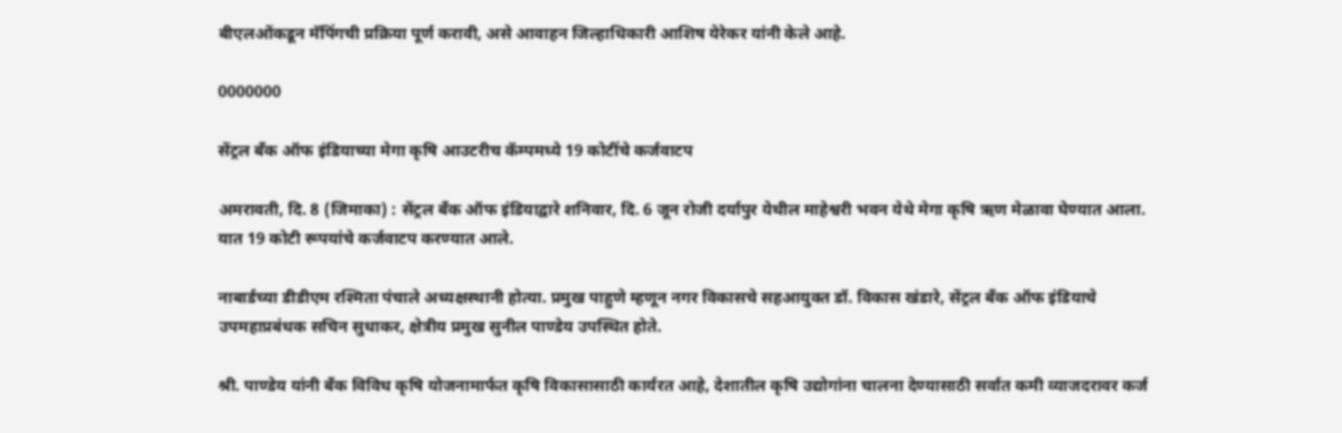बीएलओंकडून मॅपिंगची प्रक्रिया पूर्ण करावी, असे आवाहन जिल्हाधिकारी आशिष येरेकर यांनी केले आहे.

0000000

सेंट्रल बँक ऑफ इंडियाच्या मेगा कृषि आउटरीच कॅम्‍पमध्ये 19 कोटींचे कर्जवाटप

अमरावती, दि. 8 (जिमाका) : सेंट्रल बँक ऑफ इंडियाद्वारे शनिवार, दि. 6 जून रोजी दर्यापुर येथील माहेश्वरी भवन येथे मेगा कृषि ऋण मेळावा घेण्यात आला. यात 19 कोटी रूपयांचे कर्जवाटप करण्यात आले.

नाबार्डच्या डीडीएम रश्मिता पंचाले अध्यक्षस्थानी होत्या. प्रमुख पाहुणे म्हणून नगर विकासचे सहआयुक्त डॉ. विकास खंडारे, सेंट्रल बँक ऑफ इंडियाचे उपमहाप्रबंधक सचिन सुधाकर, क्षेत्रीय प्रमुख सुनील पाण्डेय उपस्थित होते.

श्री. पाण्डेय यांनी बँक विविध कृषि योजनामार्फत कृषि विकासासाठी कार्यरत आहे, देशातील कृषि उद्योगांना चालना देण्यासाठी सर्वात कमी व्याजदरावर कर्ज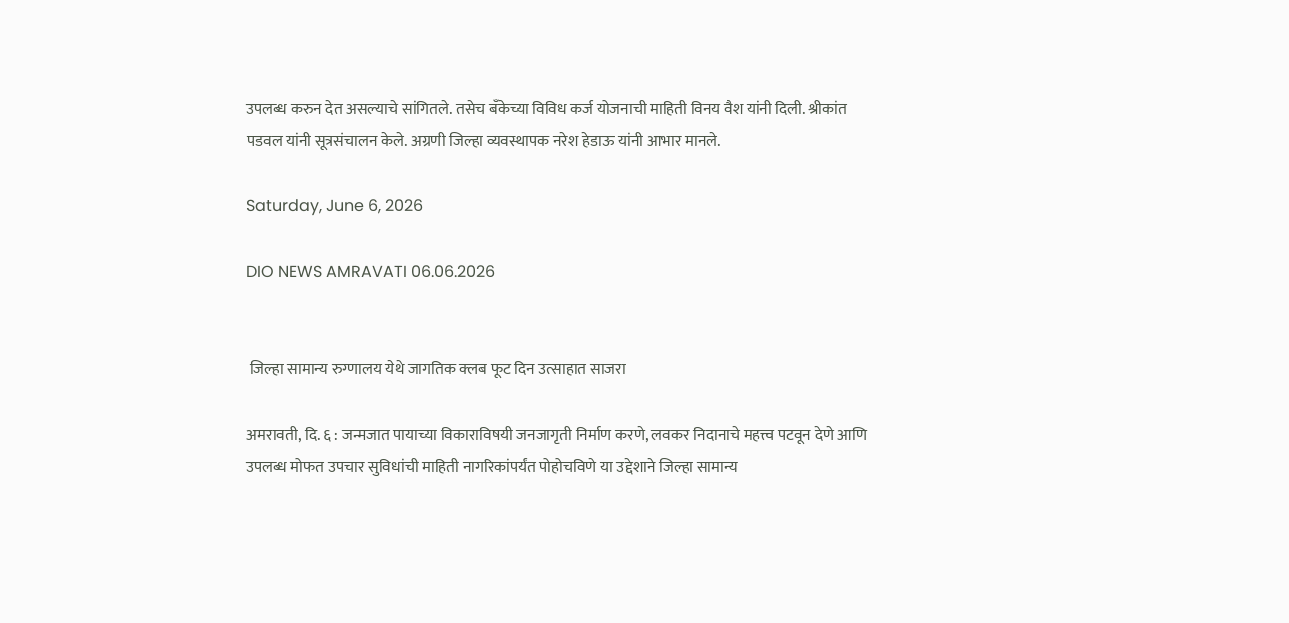उपलब्ध करुन देत असल्याचे सांगितले. तसेच बँकेच्या विविध कर्ज योजनाची माहिती विनय वैश यांनी दिली. श्रीकांत पडवल यांनी सूत्रसंचालन केले. अग्रणी जिल्हा व्यवस्थापक नरेश हेडाऊ यांनी आभार मानले.

Saturday, June 6, 2026

DIO NEWS AMRAVATI 06.06.2026


 जिल्हा सामान्य रुग्णालय येथे जागतिक क्लब फूट दिन उत्साहात साजरा

अमरावती, दि. ६ : जन्मजात पायाच्या विकाराविषयी जनजागृती निर्माण करणे, लवकर निदानाचे महत्त्व पटवून देणे आणि उपलब्ध मोफत उपचार सुविधांची माहिती नागरिकांपर्यंत पोहोचविणे या उद्देशाने जिल्हा सामान्य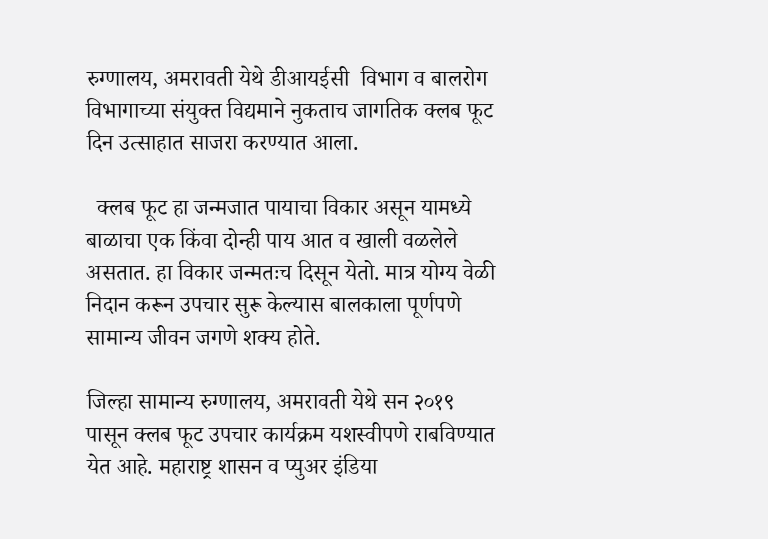रुग्णालय, अमरावती येथे डीआयईसी  विभाग व बालरोग विभागाच्या संयुक्त विद्यमाने नुकताच जागतिक क्लब फूट दिन उत्साहात साजरा करण्यात आला.

  क्लब फूट हा जन्मजात पायाचा विकार असून यामध्ये बाळाचा एक किंवा दोन्ही पाय आत व खाली वळलेले असतात. हा विकार जन्मतःच दिसून येतो. मात्र योग्य वेळी निदान करून उपचार सुरू केल्यास बालकाला पूर्णपणे सामान्य जीवन जगणे शक्य होते.

जिल्हा सामान्य रुग्णालय, अमरावती येथे सन २०१९ पासून क्लब फूट उपचार कार्यक्रम यशस्वीपणे राबविण्यात येत आहे. महाराष्ट्र शासन व प्युअर इंडिया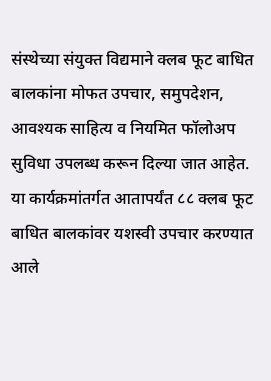संस्थेच्या संयुक्त विद्यमाने क्लब फूट बाधित बालकांना मोफत उपचार, समुपदेशन, आवश्यक साहित्य व नियमित फॉलोअप सुविधा उपलब्ध करून दिल्या जात आहेत. या कार्यक्रमांतर्गत आतापर्यंत ८८ क्लब फूट बाधित बालकांवर यशस्वी उपचार करण्यात आले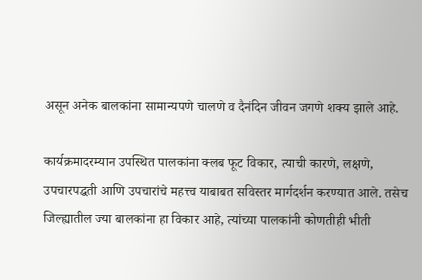असून अनेक बालकांना सामान्यपणे चालणे व दैनंदिन जीवन जगणे शक्य झाले आहे.

कार्यक्रमादरम्यान उपस्थित पालकांना क्लब फूट विकार, त्याची कारणे, लक्षणे, उपचारपद्धती आणि उपचारांचे महत्त्व याबाबत सविस्तर मार्गदर्शन करण्यात आले. तसेच जिल्ह्यातील ज्या बालकांना हा विकार आहे, त्यांच्या पालकांनी कोणतीही भीती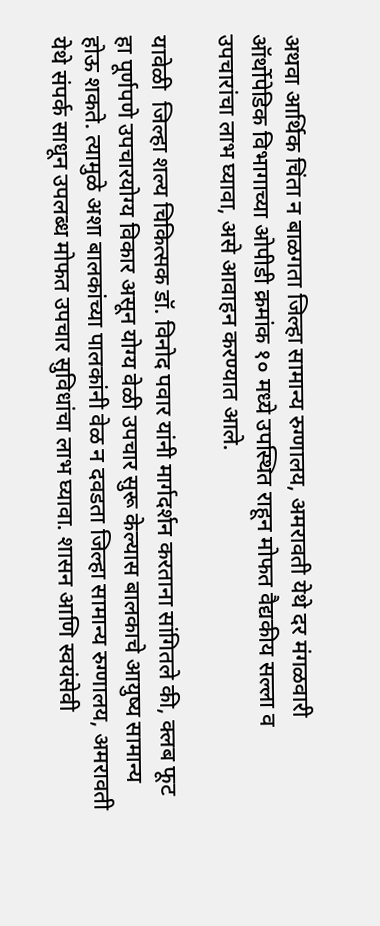अथवा आर्थिक चिंता न बाळगता जिल्हा सामान्य रुग्णालय, अमरावती येथे दर मंगळवारी ऑर्थोपेडिक विभागाच्या ओपीडी क्रमांक १० मध्ये उपस्थित राहून मोफत वैद्यकीय सल्ला व उपचारांचा लाभ घ्यावा, असे आवाहन करण्यात आले.

यावेळी  जिल्हा शल्य चिकित्सक डॉ. विनोद पवार यांनी मार्गदर्शन करताना सांगितले की, क्लब फूट हा पूर्णपणे उपचारयोग्य विकार असून योग्य वेळी उपचार सुरू केल्यास बालकाचे आयुष्य सामान्य होऊ शकते. त्यामुळे अशा बालकांच्या पालकांनी वेळ न दवडता जिल्हा सामान्य रुग्णालय, अमरावती येथे संपर्क साधून उपलब्ध मोफत उपचार सुविधांचा लाभ घ्यावा. शासन आणि स्वयंसेवी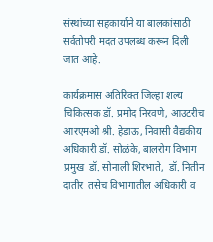संस्थांच्या सहकार्याने या बालकांसाठी सर्वतोपरी मदत उपलब्ध करून दिली जात आहे.

कार्यक्रमास अतिरिक्त जिल्हा शल्य चिकित्सक डॉ. प्रमोद निरवणे, आउटरीच आरएमओ श्री. हेडाऊ, निवासी वैद्यकीय अधिकारी डॉ. सोळंके, बालरोग विभाग प्रमुख  डॉ. सोनाली शिरभाते,  डॉ. नितीन दातीर  तसेच विभागातील अधिकारी व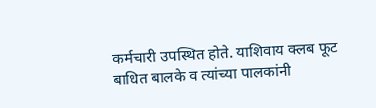कर्मचारी उपस्थित होते. याशिवाय क्लब फूट बाधित बालके व त्यांच्या पालकांनी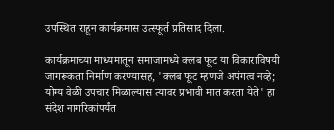उपस्थित राहून कार्यक्रमास उत्स्फूर्त प्रतिसाद दिला.

कार्यक्रमाच्या माध्यमातून समाजामध्ये क्लब फूट या विकाराविषयी जागरूकता निर्माण करण्यासह, 'क्लब फूट म्हणजे अपंगत्व नव्हे; योग्य वेळी उपचार मिळाल्यास त्यावर प्रभावी मात करता येते' हा संदेश नागरिकांपर्यंत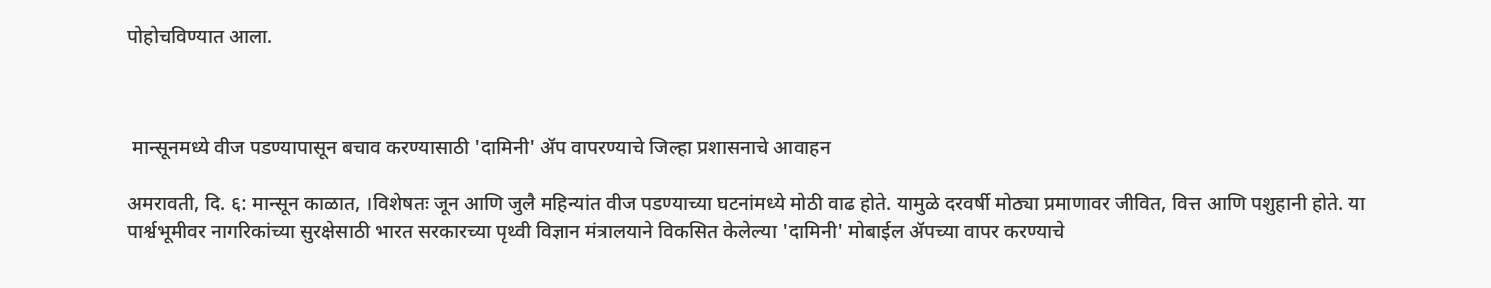पोहोचविण्यात आला.



 मान्सूनमध्ये वीज पडण्यापासून बचाव करण्यासाठी 'दामिनी' ॲप वापरण्याचे जिल्हा प्रशासनाचे आवाहन

अमरावती, दि. ६: मान्सून काळात, ।विशेषतः जून आणि जुलै महिन्यांत वीज पडण्याच्या घटनांमध्ये मोठी वाढ होते. यामुळे दरवर्षी मोठ्या प्रमाणावर जीवित, वित्त आणि पशुहानी होते. या पार्श्वभूमीवर नागरिकांच्या सुरक्षेसाठी भारत सरकारच्या पृथ्वी विज्ञान मंत्रालयाने विकसित केलेल्या 'दामिनी' मोबाईल ॲपच्या वापर करण्याचे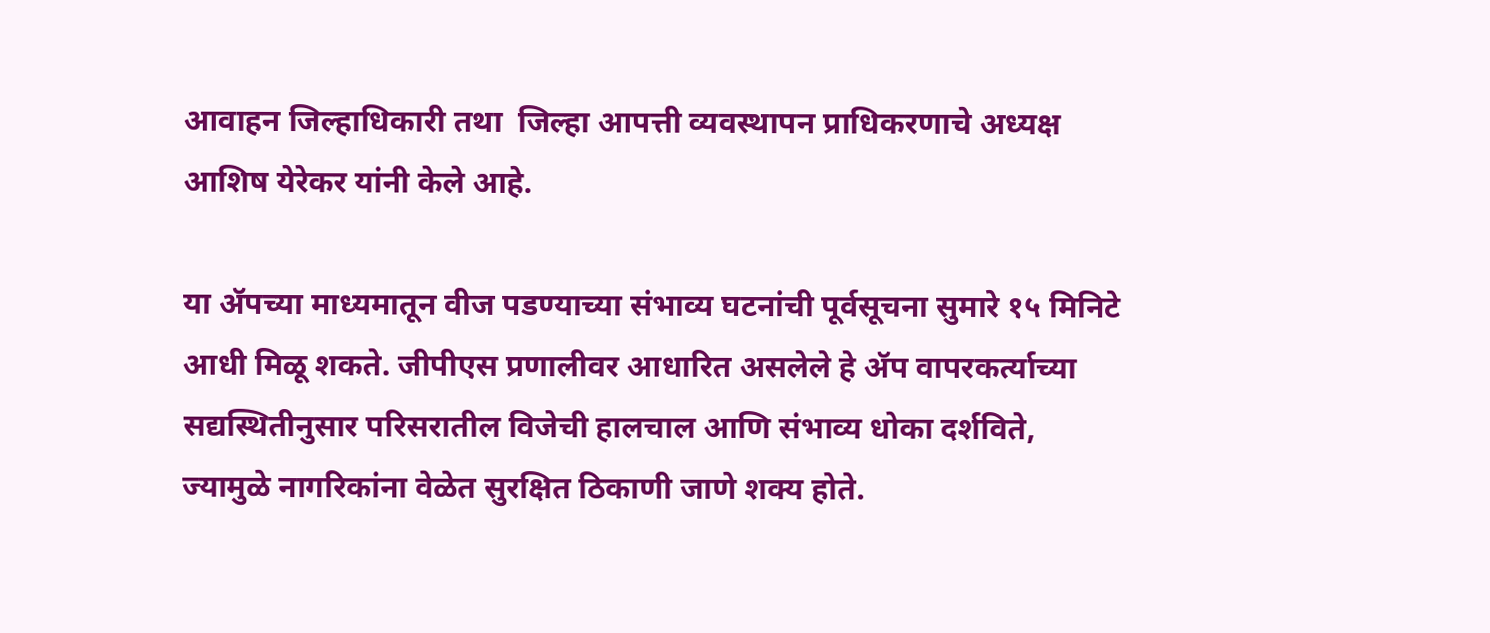आवाहन जिल्हाधिकारी तथा  जिल्हा आपत्ती व्यवस्थापन प्राधिकरणाचे अध्यक्ष आशिष येरेकर यांनी केले आहे.

या ॲपच्या माध्यमातून वीज पडण्याच्या संभाव्य घटनांची पूर्वसूचना सुमारे १५ मिनिटे आधी मिळू शकते. जीपीएस प्रणालीवर आधारित असलेले हे ॲप वापरकर्त्याच्या सद्यस्थितीनुसार परिसरातील विजेची हालचाल आणि संभाव्य धोका दर्शविते, ज्यामुळे नागरिकांना वेळेत सुरक्षित ठिकाणी जाणे शक्य होते.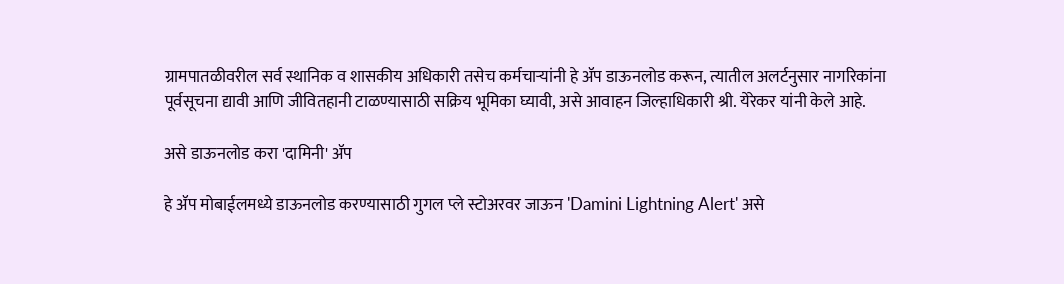ग्रामपातळीवरील सर्व स्थानिक व शासकीय अधिकारी तसेच कर्मचाऱ्यांनी हे ॲप डाऊनलोड करून, त्यातील अलर्टनुसार नागरिकांना पूर्वसूचना द्यावी आणि जीवितहानी टाळण्यासाठी सक्रिय भूमिका घ्यावी, असे आवाहन जिल्हाधिकारी श्री. येरेकर यांनी केले आहे.

असे डाऊनलोड करा 'दामिनी' ॲप

हे ॲप मोबाईलमध्ये डाऊनलोड करण्यासाठी गुगल प्ले स्टोअरवर जाऊन 'Damini Lightning Alert' असे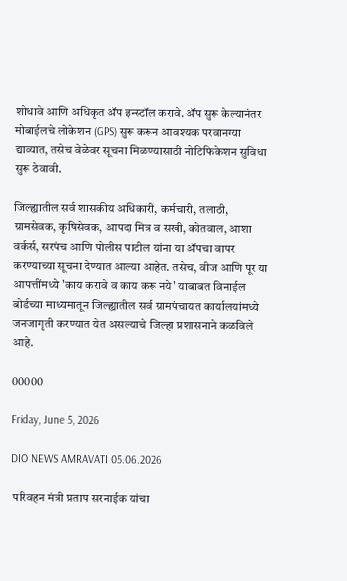शोधावे आणि अधिकृत ॲप इन्स्टॉल करावे. ॲप सुरू केल्यानंतर मोबाईलचे लोकेशन (GPS) सुरू करून आवश्यक परवानग्या द्याव्यात, तसेच वेळेवर सूचना मिळण्यासाठी नोटिफिकेशन सुविधा सुरू ठेवावी.

जिल्ह्यातील सर्व शासकीय अधिकारी, कर्मचारी, तलाठी, ग्रामसेवक, कृषिसेवक, आपदा मित्र व सखी, कोतवाल, आशा वर्कर्स, सरपंच आणि पोलीस पाटील यांना या ॲपचा वापर करण्याच्या सूचना देण्यात आल्या आहेत. तसेच, वीज आणि पूर या आपत्तींमध्ये 'काय करावे व काय करू नये' याबाबत विनाईल बोर्डच्या माध्यमातून जिल्ह्यातील सर्व ग्रामपंचायत कार्यालयांमध्ये जनजागृती करण्यात येत असल्याचे जिल्हा प्रशासनाने कळविले आहे.

00000

Friday, June 5, 2026

DIO NEWS AMRAVATI 05.06.2026

 परिवहन मंत्री प्रताप सरनाईक यांचा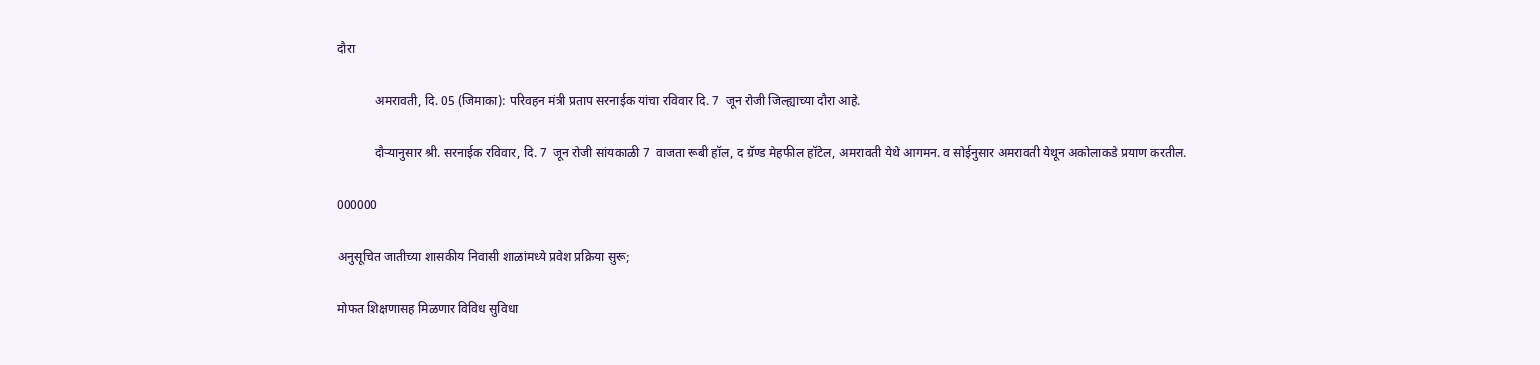दौरा

            अमरावती, दि. 05 (जिमाका): परिवहन मंत्री प्रताप सरनाईक यांचा रविवार दि. 7  जून रोजी जिल्ह्याच्या दौरा आहे.

            दौऱ्यानुसार श्री. सरनाईक रविवार, दि. 7  जून रोजी सांयकाळी 7  वाजता रूबी हॉल, द ग्रॅण्ड मेहफील हॉटेल, अमरावती येथे आगमन. व सोईनुसार अमरावती येथून अकोलाकडे प्रयाण करतील.

000000

अनुसूचित जातीच्या शासकीय निवासी शाळांमध्ये प्रवेश प्रक्रिया सुरू;

मोफत शिक्षणासह मिळणार विविध सुविधा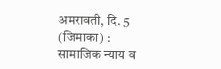अमरावती, दि. 5 (जिमाका) : सामाजिक न्याय व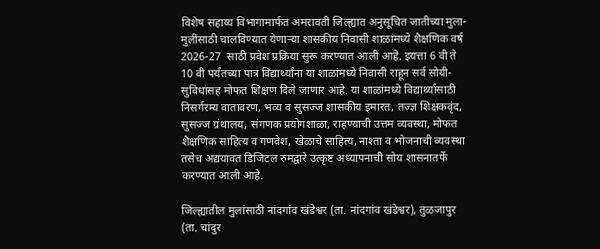विशेष सहाय्य विभागामार्फत अमरावती जिल्ह्यात अनुसूचित जातीच्या मुला-मुलींसाठी चालविण्यात येणाऱ्या शासकीय निवासी शाळांमध्ये शैक्षणिक वर्ष 2026-27  साठी प्रवेश प्रक्रिया सुरू करण्यात आली आहे. इयत्ता 6 वी ते 10 वी पर्यंतच्या पात्र विद्यार्थ्यांना या शाळांमध्ये निवासी राहून सर्व सोयी-सुविधांसह मोफत शिक्षण दिले जाणार आहे. या शाळांमध्ये विद्यार्थ्यांसाठी निसर्गरम्य वातावरण, भव्य व सुसज्ज शासकीय इमारत, तज्ज्ञ शिक्षकवृंद, सुसज्ज ग्रंथालय, संगणक प्रयोगशाळा, राहण्याची उत्तम व्यवस्था, मोफत शैक्षणिक साहित्य व गणवेश, खेळाचे साहित्य, नाश्ता व भोजनाची व्यवस्था तसेच अद्ययावत डिजिटल रुमद्वारे उत्कृष्ट अध्यापनाची सोय शासनातर्फे करण्यात आली आहे.

जिल्ह्यातील मुलांसाठी नांदगांव खंडेश्वर (ता. नांदगांव खंडेश्वर), तुळजापुर (ता. चांदुर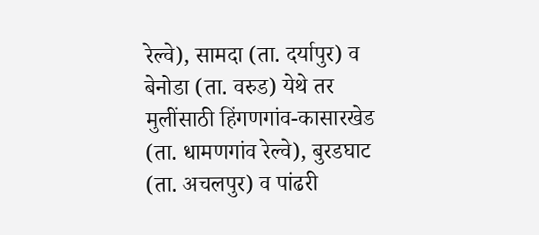रेल्वे), सामदा (ता. दर्यापुर) व बेनोडा (ता. वरुड) येथे तर मुलींसाठी हिंगणगांव-कासारखेड (ता. धामणगांव रेल्वे), बुरडघाट (ता. अचलपुर) व पांढरी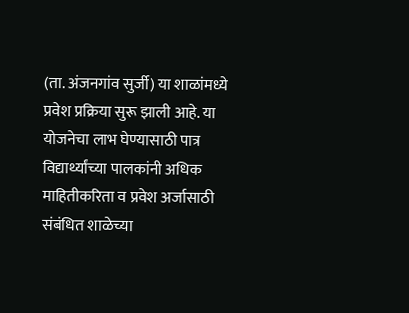(ता. अंजनगांव सुर्जी) या शाळांमध्ये प्रवेश प्रक्रिया सुरू झाली आहे. या योजनेचा लाभ घेण्यासाठी पात्र विद्यार्थ्यांच्या पालकांनी अधिक माहितीकरिता व प्रवेश अर्जासाठी संबंधित शाळेच्या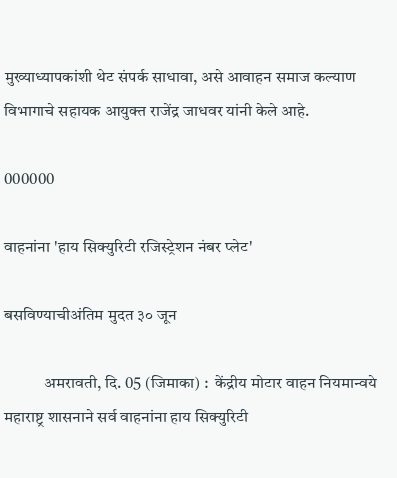मुख्याध्यापकांशी थेट संपर्क साधावा, असे आवाहन समाज कल्याण विभागाचे सहायक आयुक्त राजेंद्र जाधवर यांनी केले आहे.

000000

वाहनांना 'हाय सिक्युरिटी रजिस्ट्रेशन नंबर प्लेट'

बसविण्याचीअंतिम मुदत ३० जून

            अमरावती, दि. 05 (जिमाका) :  केंद्रीय मोटार वाहन नियमान्वये महाराष्ट्र शासनाने सर्व वाहनांना हाय सिक्युरिटी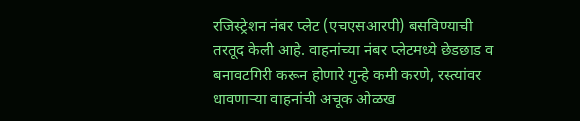रजिस्ट्रेशन नंबर प्लेट (एचएसआरपी) बसविण्याची तरतूद केली आहे. वाहनांच्या नंबर प्लेटमध्ये छेडछाड व बनावटगिरी करून होणारे गुन्हे कमी करणे, रस्त्यांवर धावणाऱ्या वाहनांची अचूक ओळख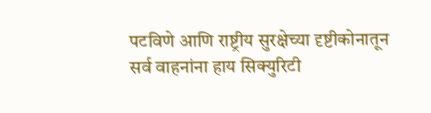पटविणे आणि राष्ट्रीय सुरक्षेच्या दृष्टीकोनातून सर्व वाहनांना हाय सिक्युरिटी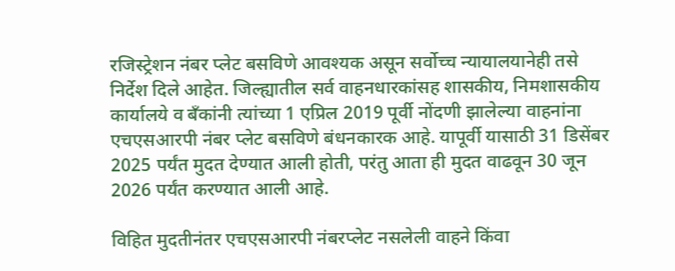रजिस्ट्रेशन नंबर प्लेट बसविणे आवश्यक असून सर्वोच्च न्यायालयानेही तसे निर्देश दिले आहेत. जिल्ह्यातील सर्व वाहनधारकांसह शासकीय, निमशासकीय कार्यालये व बँकांनी त्यांच्या 1 एप्रिल 2019 पूर्वी नोंदणी झालेल्या वाहनांना एचएसआरपी नंबर प्लेट बसविणे बंधनकारक आहे. यापूर्वी यासाठी 31 डिसेंबर 2025 पर्यंत मुदत देण्यात आली होती, परंतु आता ही मुदत वाढवून 30 जून 2026 पर्यंत करण्यात आली आहे.

विहित मुदतीनंतर एचएसआरपी नंबरप्लेट नसलेली वाहने किंवा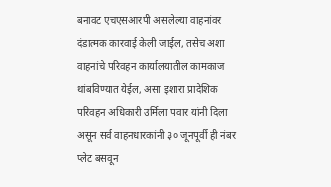बनावट एचएसआरपी असलेल्या वाहनांवर दंडात्मक कारवाई केली जाईल, तसेच अशा वाहनांचे परिवहन कार्यालयातील कामकाज थांबविण्यात येईल, असा इशारा प्रादेशिक परिवहन अधिकारी उर्मिला पवार यांनी दिला असून सर्व वाहनधारकांनी ३० जूनपूर्वी ही नंबर प्लेट बसवून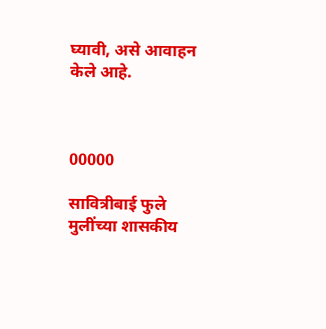घ्यावी, असे आवाहन केले आहे.



00000

सावित्रीबाई फुले मुलींच्या शासकीय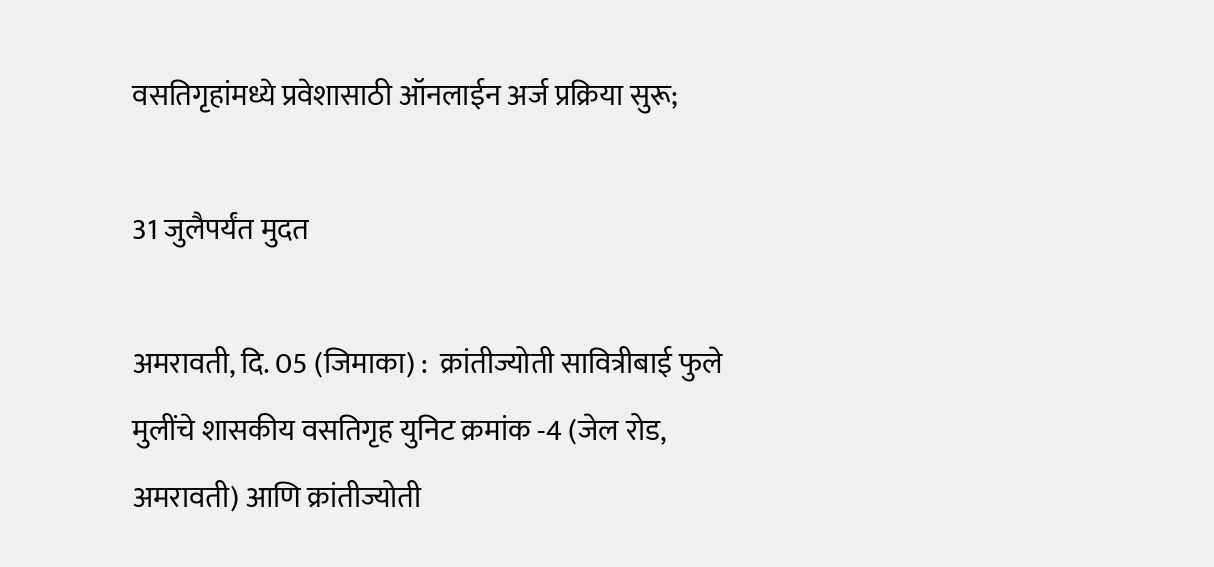वसतिगृहांमध्ये प्रवेशासाठी ऑनलाईन अर्ज प्रक्रिया सुरू;

31 जुलैपर्यंत मुदत

अमरावती, दि. 05 (जिमाका) :  क्रांतीज्योती सावित्रीबाई फुले मुलींचे शासकीय वसतिगृह युनिट क्रमांक -4 (जेल रोड, अमरावती) आणि क्रांतीज्योती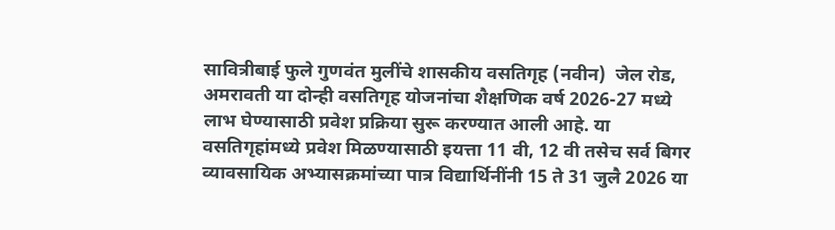सावित्रीबाई फुले गुणवंत मुलींचे शासकीय वसतिगृह (नवीन)  जेल रोड, अमरावती या दोन्ही वसतिगृह योजनांचा शैक्षणिक वर्ष 2026-27 मध्ये लाभ घेण्यासाठी प्रवेश प्रक्रिया सुरू करण्यात आली आहे. या वसतिगृहांमध्ये प्रवेश मिळण्यासाठी इयत्ता 11 वी, 12 वी तसेच सर्व बिगर व्यावसायिक अभ्यासक्रमांच्या पात्र विद्यार्थिनींनी 15 ते 31 जुलै 2026 या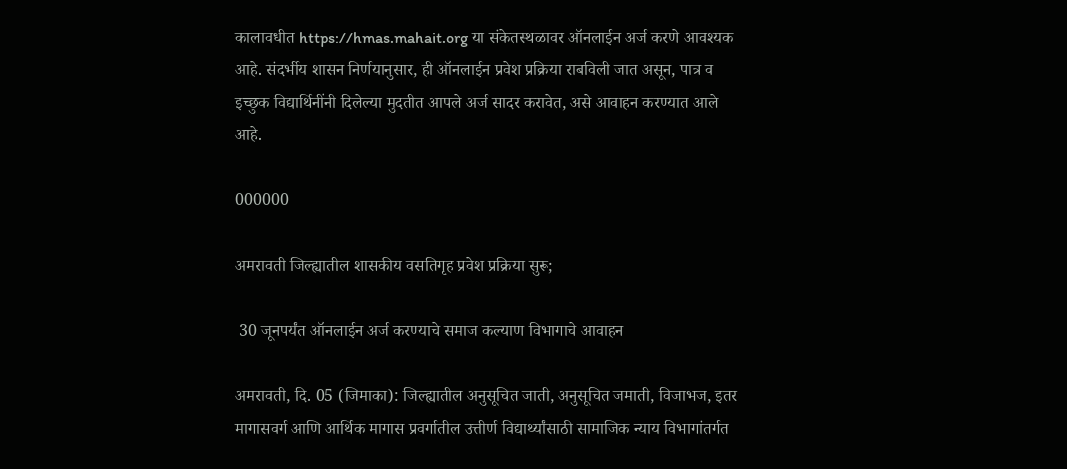कालावधीत https://hmas.mahait.org या संकेतस्थळावर ऑनलाईन अर्ज करणे आवश्यक आहे. संदर्भीय शासन निर्णयानुसार, ही ऑनलाईन प्रवेश प्रक्रिया राबविली जात असून, पात्र व इच्छुक विद्यार्थिनींनी दिलेल्या मुदतीत आपले अर्ज सादर करावेत, असे आवाहन करण्यात आले आहे.

000000

अमरावती जिल्ह्यातील शासकीय वसतिगृह प्रवेश प्रक्रिया सुरू;

 30 जूनपर्यंत ऑनलाईन अर्ज करण्याचे समाज कल्याण विभागाचे आवाहन

अमरावती, दि. 05 (जिमाका): जिल्ह्यातील अनुसूचित जाती, अनुसूचित जमाती, विजाभज, इतर मागासवर्ग आणि आर्थिक मागास प्रवर्गातील उत्तीर्ण विद्यार्थ्यांसाठी सामाजिक न्याय विभागांतर्गत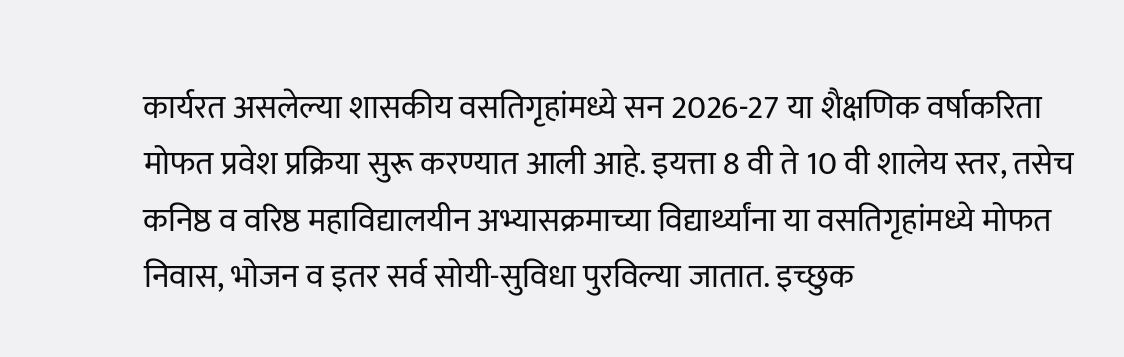कार्यरत असलेल्या शासकीय वसतिगृहांमध्ये सन 2026-27 या शैक्षणिक वर्षाकरिता मोफत प्रवेश प्रक्रिया सुरू करण्यात आली आहे. इयत्ता 8 वी ते 10 वी शालेय स्तर, तसेच कनिष्ठ व वरिष्ठ महाविद्यालयीन अभ्यासक्रमाच्या विद्यार्थ्यांना या वसतिगृहांमध्ये मोफत निवास, भोजन व इतर सर्व सोयी-सुविधा पुरविल्या जातात. इच्छुक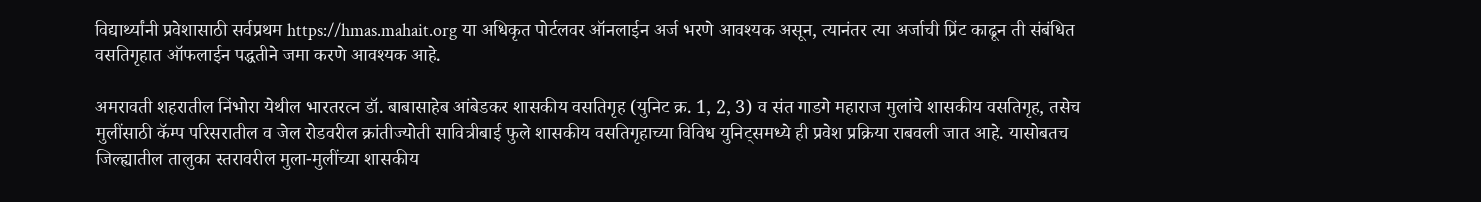विद्यार्थ्यांनी प्रवेशासाठी सर्वप्रथम https://hmas.mahait.org या अधिकृत पोर्टलवर ऑनलाईन अर्ज भरणे आवश्यक असून, त्यानंतर त्या अर्जाची प्रिंट काढून ती संबंधित वसतिगृहात ऑफलाईन पद्धतीने जमा करणे आवश्यक आहे.

अमरावती शहरातील निंभोरा येथील भारतरत्न डॉ. बाबासाहेब आंबेडकर शासकीय वसतिगृह (युनिट क्र. 1, 2, 3) व संत गाडगे महाराज मुलांचे शासकीय वसतिगृह, तसेच मुलींसाठी कॅम्प परिसरातील व जेल रोडवरील क्रांतीज्योती सावित्रीबाई फुले शासकीय वसतिगृहाच्या विविध युनिट्समध्ये ही प्रवेश प्रक्रिया राबवली जात आहे. यासोबतच जिल्ह्यातील तालुका स्तरावरील मुला-मुलींच्या शासकीय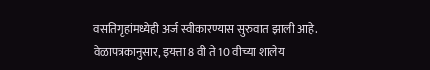वसतिगृहांमध्येही अर्ज स्वीकारण्यास सुरुवात झाली आहे. वेळापत्रकानुसार, इयत्ता 8 वी ते 10 वीच्या शालेय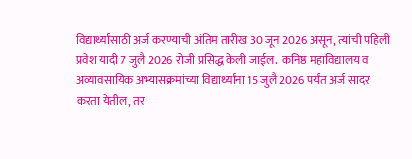विद्यार्थ्यांसाठी अर्ज करण्याची अंतिम तारीख 30 जून 2026 असून, त्यांची पहिली प्रवेश यादी 7 जुलै 2026 रोजी प्रसिद्ध केली जाईल.  कनिष्ठ महाविद्यालय व अव्यावसायिक अभ्यासक्रमांच्या विद्यार्थ्यांना 15 जुलै 2026 पर्यंत अर्ज सादर करता येतील, तर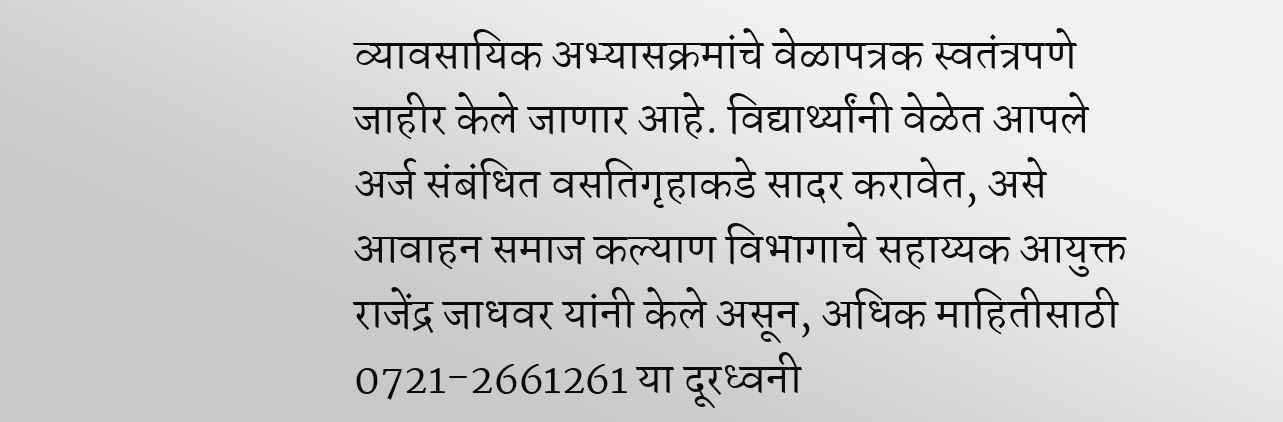व्यावसायिक अभ्यासक्रमांचे वेळापत्रक स्वतंत्रपणे जाहीर केले जाणार आहे. विद्यार्थ्यांनी वेळेत आपले अर्ज संबंधित वसतिगृहाकडे सादर करावेत, असे आवाहन समाज कल्याण विभागाचे सहाय्यक आयुक्त राजेंद्र जाधवर यांनी केले असून, अधिक माहितीसाठी 0721-2661261 या दूरध्वनी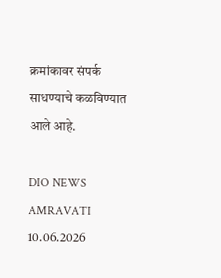क्रमांकावर संपर्क साधण्याचे कळविण्यात आले आहे.

DIO NEWS AMRAVATI 10.06.2026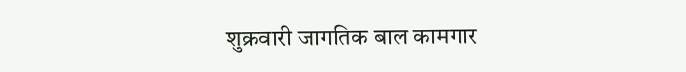शुक्रवारी जागतिक बाल कामगार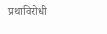प्रथाविरोधी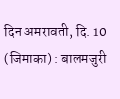दिन अमरावती, दि. 10 (जिमाका) : बालमजुरी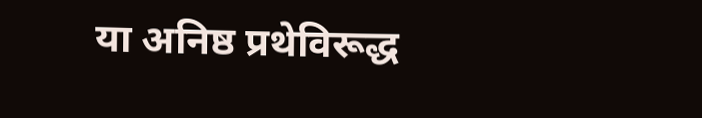या अनिष्ठ प्रथेविरूद्ध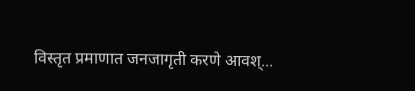विस्तृत प्रमाणात जनजागृती करणे आवश्...